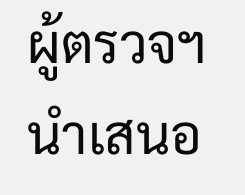ผู้ตรวจฯนำเสนอ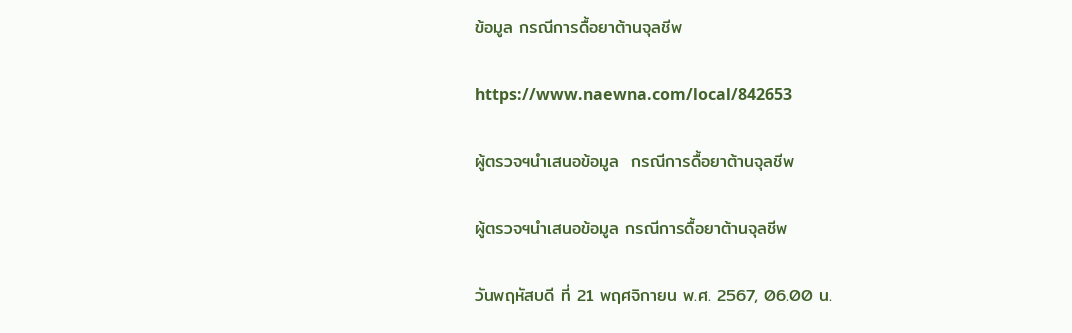ข้อมูล กรณีการดื้อยาต้านจุลชีพ

https://www.naewna.com/local/842653

ผู้ตรวจฯนำเสนอข้อมูล  กรณีการดื้อยาต้านจุลชีพ

ผู้ตรวจฯนำเสนอข้อมูล กรณีการดื้อยาต้านจุลชีพ

วันพฤหัสบดี ที่ 21 พฤศจิกายน พ.ศ. 2567, 06.00 น.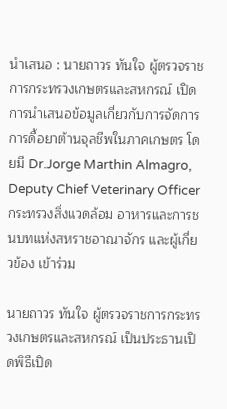นำเสนอ : นายถาวร ทันใจ ผู้ตรวจราชการกระทรวงเกษตรและสหกรณ์ เปิดการนำเสนอข้อมูลเกี่ยวกับการจัดการการดื้อยาต้านจุลชีพในภาคเกษตร โดยมี Dr.Jorge Marthin Almagro, Deputy Chief Veterinary Officer กระทรวงสิ่งแวดล้อม อาหารและการชนบทแห่งสหราชอาณาจักร และผู้เกี่ยวข้อง เข้าร่วม

นายถาวร ทันใจ ผู้ตรวจราชการกระทรวงเกษตรและสหกรณ์ เป็นประธานเปิดพิธีเปิด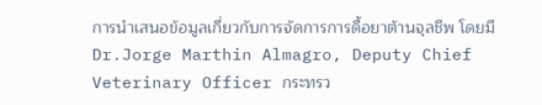การนำเสนอข้อมูลเกี่ยวกับการจัดการการดื้อยาต้านจุลชีพ โดยมี Dr.Jorge Marthin Almagro, Deputy Chief Veterinary Officer กระทรว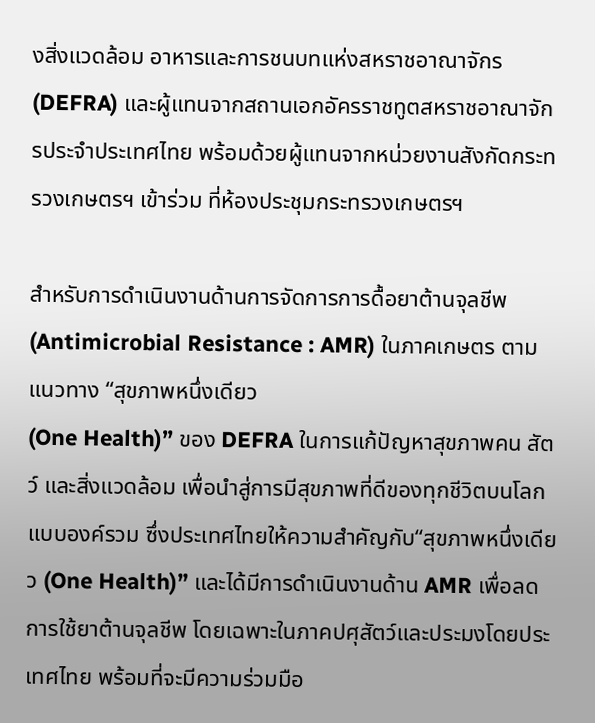งสิ่งแวดล้อม อาหารและการชนบทแห่งสหราชอาณาจักร (DEFRA) และผู้แทนจากสถานเอกอัครราชทูตสหราชอาณาจักรประจำประเทศไทย พร้อมด้วยผู้แทนจากหน่วยงานสังกัดกระทรวงเกษตรฯ เข้าร่วม ที่ห้องประชุมกระทรวงเกษตรฯ

สำหรับการดำเนินงานด้านการจัดการการดื้อยาต้านจุลชีพ (Antimicrobial Resistance : AMR) ในภาคเกษตร ตามแนวทาง “สุขภาพหนึ่งเดียว
(One Health)” ของ DEFRA ในการแก้ปัญหาสุขภาพคน สัตว์ และสิ่งแวดล้อม เพื่อนำสู่การมีสุขภาพที่ดีของทุกชีวิตบนโลกแบบองค์รวม ซึ่งประเทศไทยให้ความสำคัญกับ“สุขภาพหนึ่งเดียว (One Health)” และได้มีการดำเนินงานด้าน AMR เพื่อลดการใช้ยาต้านจุลชีพ โดยเฉพาะในภาคปศุสัตว์และประมงโดยประเทศไทย พร้อมที่จะมีความร่วมมือ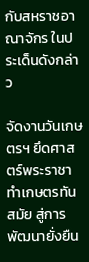กับสหราชอาณาจักร ในประเด็นดังกล่าว

จัดงานวันเกษตรฯ ยึดศาสตร์พระราชา ทำเกษตรทันสมัย สู่การพัฒนายั่งยืน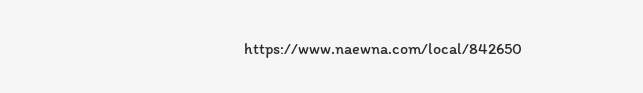https://www.naewna.com/local/842650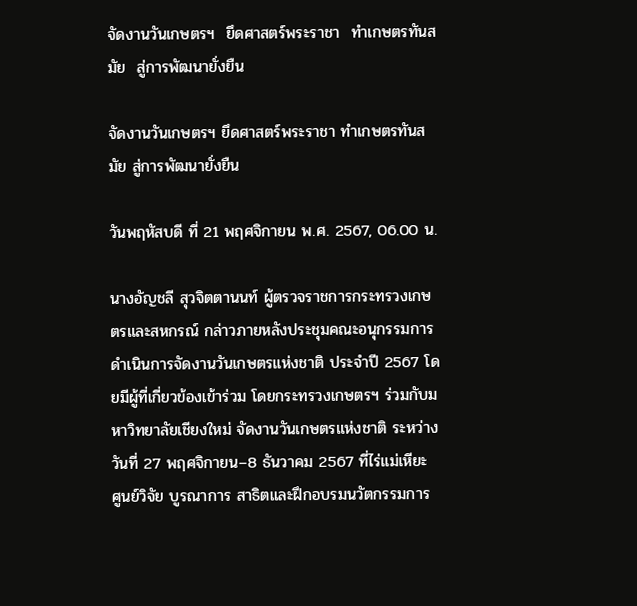จัดงานวันเกษตรฯ  ยึดศาสตร์พระราชา  ทำเกษตรทันสมัย  สู่การพัฒนายั่งยืน

จัดงานวันเกษตรฯ ยึดศาสตร์พระราชา ทำเกษตรทันสมัย สู่การพัฒนายั่งยืน

วันพฤหัสบดี ที่ 21 พฤศจิกายน พ.ศ. 2567, 06.00 น.

นางอัญชลี สุวจิตตานนท์ ผู้ตรวจราชการกระทรวงเกษตรและสหกรณ์ กล่าวภายหลังประชุมคณะอนุกรรมการดำเนินการจัดงานวันเกษตรแห่งชาติ ประจำปี 2567 โดยมีผู้ที่เกี่ยวข้องเข้าร่วม โดยกระทรวงเกษตรฯ ร่วมกับมหาวิทยาลัยเชียงใหม่ จัดงานวันเกษตรแห่งชาติ ระหว่างวันที่ 27 พฤศจิกายน–8 ธันวาคม 2567 ที่ไร่แม่เหียะ ศูนย์วิจัย บูรณาการ สาธิตและฝึกอบรมนวัตกรรมการ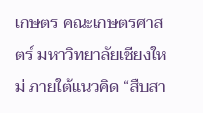เกษตร คณะเกษตรศาสตร์ มหาวิทยาลัยเชียงใหม่ ภายใต้แนวคิด “สืบสา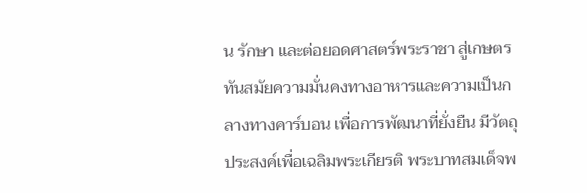น รักษา และต่อยอดศาสตร์พระราชา สู่เกษตรทันสมัยความมั่นคงทางอาหารและความเป็นกลางทางคาร์บอน เพื่อการพัฒนาที่ยั่งยืน มีวัตถุประสงค์เพื่อเฉลิมพระเกียรติ พระบาทสมเด็จพ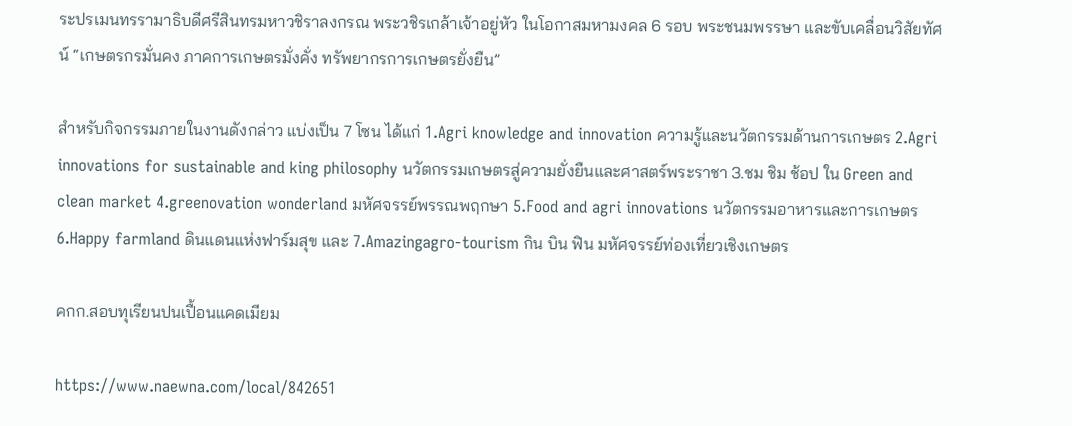ระปรเมนทรรามาธิบดีศรีสินทรมหาวชิราลงกรณ พระวชิรเกล้าเจ้าอยู่หัว ในโอกาสมหามงคล 6 รอบ พระชนมพรรษา และขับเคลื่อนวิสัยทัศน์ “เกษตรกรมั่นคง ภาคการเกษตรมั่งคั่ง ทรัพยากรการเกษตรยั่งยืน”

สำหรับกิจกรรมภายในงานดังกล่าว แบ่งเป็น 7 โซน ได้แก่ 1.Agri knowledge and innovation ความรู้และนวัตกรรมด้านการเกษตร 2.Agri innovations for sustainable and king philosophy นวัตกรรมเกษตรสู่ความยั่งยืนและศาสตร์พระราชา 3.ชม ชิม ช้อป ใน Green and clean market 4.greenovation wonderland มหัศจรรย์พรรณพฤกษา 5.Food and agri innovations นวัตกรรมอาหารและการเกษตร 6.Happy farmland ดินแดนแห่งฟาร์มสุข และ 7.Amazingagro-tourism กิน บิน ฟิน มหัศจรรย์ท่องเที่ยวเชิงเกษตร

คกก.สอบทุเรียนปนเปื้อนแคดเมียม

https://www.naewna.com/local/842651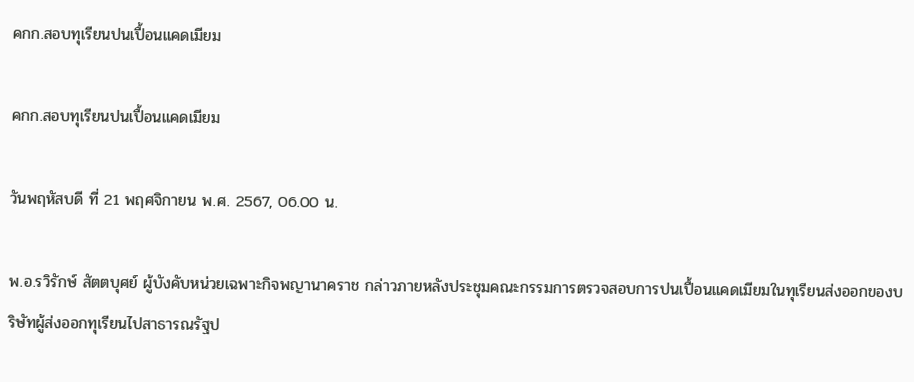คกก.สอบทุเรียนปนเปื้อนแคดเมียม

คกก.สอบทุเรียนปนเปื้อนแคดเมียม

วันพฤหัสบดี ที่ 21 พฤศจิกายน พ.ศ. 2567, 06.00 น.

พ.อ.รวิรักษ์ สัตตบุศย์ ผู้บังคับหน่วยเฉพาะกิจพญานาคราช กล่าวภายหลังประชุมคณะกรรมการตรวจสอบการปนเปื้อนแคดเมียมในทุเรียนส่งออกของบริษัทผู้ส่งออกทุเรียนไปสาธารณรัฐป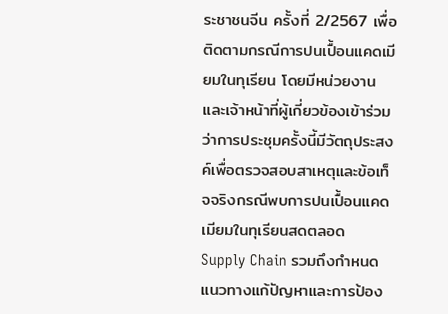ระชาชนจีน ครั้งที่ 2/2567 เพื่อติดตามกรณีการปนเปื้อนแคดเมียมในทุเรียน โดยมีหน่วยงานและเจ้าหน้าที่ผู้เกี่ยวข้องเข้าร่วม ว่าการประชุมครั้งนี้มีวัตถุประสงค์เพื่อตรวจสอบสาเหตุและข้อเท็จจริงกรณีพบการปนเปื้อนแคดเมียมในทุเรียนสดตลอด
Supply Chain รวมถึงกำหนดแนวทางแก้ปัญหาและการป้อง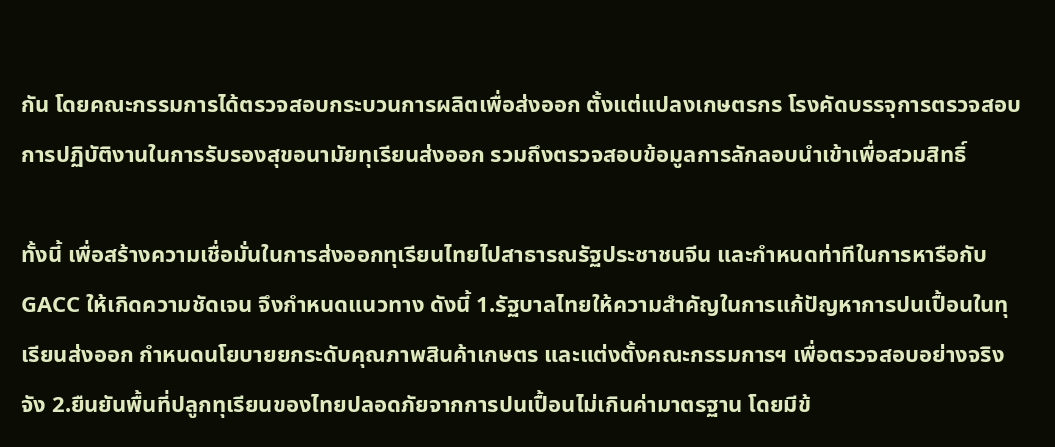กัน โดยคณะกรรมการได้ตรวจสอบกระบวนการผลิตเพื่อส่งออก ตั้งแต่แปลงเกษตรกร โรงคัดบรรจุการตรวจสอบการปฏิบัติงานในการรับรองสุขอนามัยทุเรียนส่งออก รวมถึงตรวจสอบข้อมูลการลักลอบนำเข้าเพื่อสวมสิทธิ์

ทั้งนี้ เพื่อสร้างความเชื่อมั่นในการส่งออกทุเรียนไทยไปสาธารณรัฐประชาชนจีน และกำหนดท่าทีในการหารือกับ GACC ให้เกิดความชัดเจน จึงกำหนดแนวทาง ดังนี้ 1.รัฐบาลไทยให้ความสำคัญในการแก้ปัญหาการปนเปื้อนในทุเรียนส่งออก กำหนดนโยบายยกระดับคุณภาพสินค้าเกษตร และแต่งตั้งคณะกรรมการฯ เพื่อตรวจสอบอย่างจริงจัง 2.ยืนยันพื้นที่ปลูกทุเรียนของไทยปลอดภัยจากการปนเปื้อนไม่เกินค่ามาตรฐาน โดยมีข้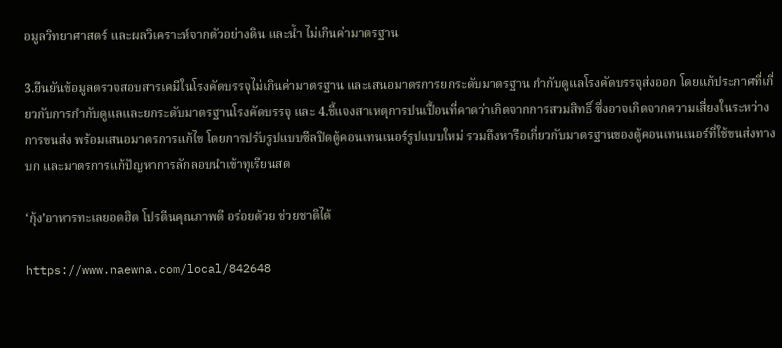อมูลวิทยาศาสตร์ และผลวิเคราะห์จากตัวอย่างดิน และน้ำ ไม่เกินค่ามาตรฐาน

3.ยืนยันข้อมูลตรวจสอบสารเคมีในโรงคัดบรรจุไม่เกินค่ามาตรฐาน และเสนอมาตรการยกระดับมาตรฐาน กำกับดูแลโรงคัดบรรจุส่งออก โดยแก้ประกาศที่เกี่ยวกับการกำกับดูแลและยกระดับมาตรฐานโรงคัดบรรจุ และ 4.ชี้แจงสาเหตุการปนเปื้อนที่คาดว่าเกิดจากการสวมสิทธิ์ ซึ่งอาจเกิดจากความเสี่ยงในระหว่างการขนส่ง พร้อมเสนอมาตรการแก้ไข โดยการปรับรูปแบบซีลปิดตู้คอนเทนเนอร์รูปแบบใหม่ รวมถึงหารือเกี่ยวกับมาตรฐานของตู้คอนเทนเนอร์ที่ใช้ขนส่งทางบก และมาตรการแก้ปัญหาการลักลอบนำเข้าทุเรียนสด

‘กุ้ง’อาหารทะเลยอดฮิต โปรตีนคุณภาพดี อร่อยด้วย ช่วยชาติได้

https://www.naewna.com/local/842648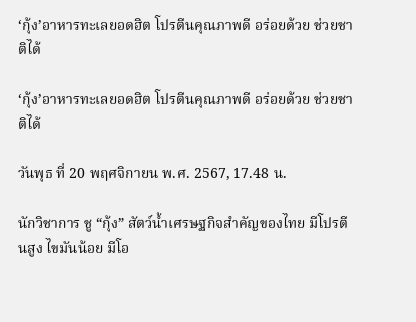‘กุ้ง’อาหารทะเลยอดฮิต โปรตีนคุณภาพดี อร่อยด้วย ช่วยชาติได้

‘กุ้ง’อาหารทะเลยอดฮิต โปรตีนคุณภาพดี อร่อยด้วย ช่วยชาติได้

วันพุธ ที่ 20 พฤศจิกายน พ.ศ. 2567, 17.48 น.

นักวิชาการ ชู “กุ้ง” สัตว์น้ำเศรษฐกิจสำคัญของไทย มีโปรตีนสูง ไขมันน้อย มีโอ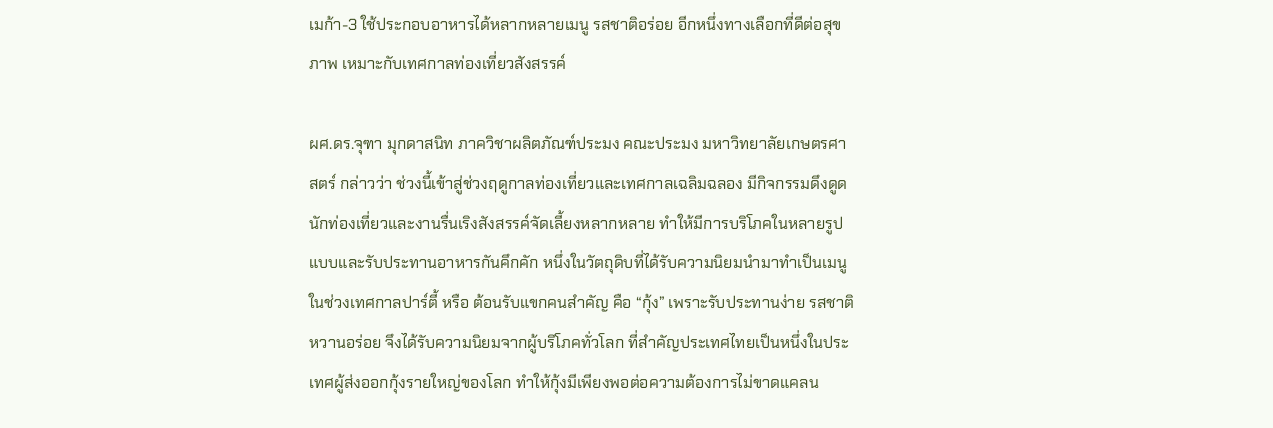เมก้า-3 ใช้ประกอบอาหารได้หลากหลายเมนู รสชาติอร่อย อีกหนึ่งทางเลือกที่ดีต่อสุขภาพ เหมาะกับเทศกาลท่องเที่ยวสังสรรค์

ผศ.ดร.จุฑา มุกดาสนิท ภาควิชาผลิตภัณฑ์ประมง คณะประมง มหาวิทยาลัยเกษตรศาสตร์ กล่าวว่า ช่วงนี้เข้าสู่ช่วงฤดูกาลท่องเที่ยวและเทศกาลเฉลิมฉลอง มีกิจกรรมดึงดูดนักท่องเที่ยวและงานรื่นเริงสังสรรค์จัดเลี้ยงหลากหลาย ทำให้มีการบริโภคในหลายรูปแบบและรับประทานอาหารกันคึกคัก หนึ่งในวัตถุดิบที่ได้รับความนิยมนำมาทำเป็นเมนูในช่วงเทศกาลปาร์ตี้ หรือ ต้อนรับแขกคนสำคัญ คือ “กุ้ง” เพราะรับประทานง่าย รสชาติหวานอร่อย จึงได้รับความนิยมจากผู้บริโภคทั่วโลก ที่สำคัญประเทศไทยเป็นหนึ่งในประเทศผู้ส่งออกกุ้งรายใหญ่ของโลก ทำให้กุ้งมีเพียงพอต่อความต้องการไม่ขาดแคลน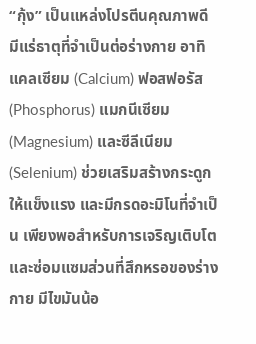“กุ้ง” เป็นแหล่งโปรตีนคุณภาพดี มีแร่ธาตุที่จำเป็นต่อร่างกาย อาทิ แคลเซียม (Calcium) ฟอสฟอรัส (Phosphorus) แมกนีเซียม (Magnesium) และซีลีเนียม (Selenium) ช่วยเสริมสร้างกระดูกให้แข็งแรง และมีกรดอะมิโนที่จำเป็น เพียงพอสำหรับการเจริญเติบโตและซ่อมแซมส่วนที่สึกหรอของร่างกาย มีไขมันน้อ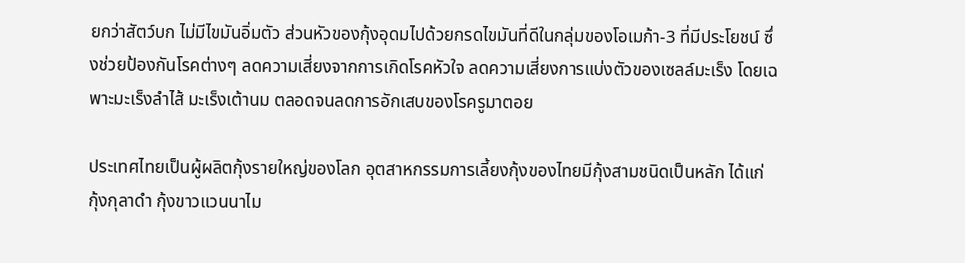ยกว่าสัตว์บก ไม่มีไขมันอิ่มตัว ส่วนหัวของกุ้งอุดมไปด้วยกรดไขมันที่ดีในกลุ่มของโอเมก้า-3 ที่มีประโยชน์ ซึ่งช่วยป้องกันโรคต่างๆ ลดความเสี่ยงจากการเกิดโรคหัวใจ ลดความเสี่ยงการแบ่งตัวของเซลล์มะเร็ง โดยเฉพาะมะเร็งลำไส้ มะเร็งเต้านม ตลอดจนลดการอักเสบของโรครูมาตอย

ประเทศไทยเป็นผู้ผลิตกุ้งรายใหญ่ของโลก อุตสาหกรรมการเลี้ยงกุ้งของไทยมีกุ้งสามชนิดเป็นหลัก ได้แก่ กุ้งกุลาดำ กุ้งขาวแวนนาไม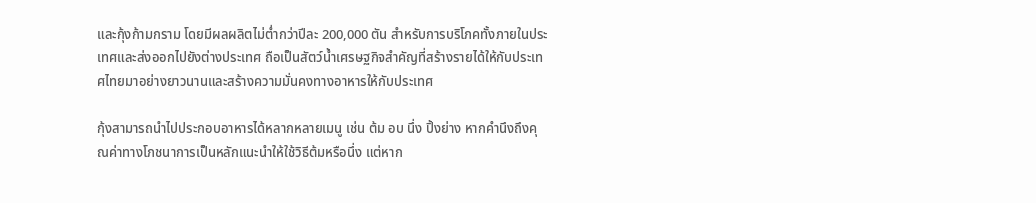และกุ้งก้ามกราม โดยมีผลผลิตไม่ต่ำกว่าปีละ 200,000 ตัน สำหรับการบริโภคทั้งภายในประเทศและส่งออกไปยังต่างประเทศ ถือเป็นสัตว์น้ำเศรษฐกิจสำคัญที่สร้างรายได้ให้กับประเทศไทยมาอย่างยาวนานและสร้างความมั่นคงทางอาหารให้กับประเทศ

กุ้งสามารถนำไปประกอบอาหารได้หลากหลายเมนู เช่น ต้ม อบ นึ่ง ปิ้งย่าง หากคำนึงถึงคุณค่าทางโภชนาการเป็นหลักแนะนำให้ใช้วิธีต้มหรือนึ่ง แต่หาก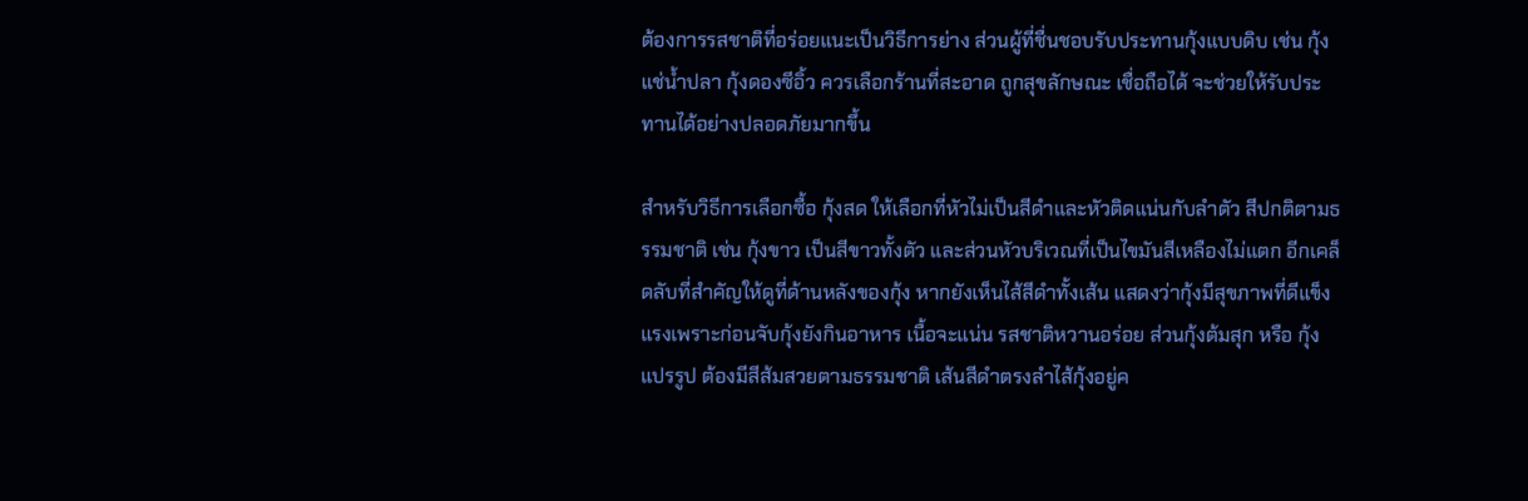ต้องการรสชาติที่อร่อยแนะเป็นวิธีการย่าง ส่วนผู้ที่ชื่นชอบรับประทานกุ้งแบบดิบ เช่น กุ้งแช่น้ำปลา กุ้งดองซีอิ้ว ควรเลือกร้านที่สะอาด ถูกสุขลักษณะ เชื่อถือได้ จะช่วยให้รับประทานได้อย่างปลอดภัยมากขึ้น

สำหรับวิธีการเลือกซื้อ กุ้งสด ให้เลือกที่หัวไม่เป็นสีดำและหัวติดแน่นกับลำตัว สีปกติตามธรรมชาติ เช่น กุ้งขาว เป็นสีขาวทั้งตัว และส่วนหัวบริเวณที่เป็นไขมันสีเหลืองไม่แตก อีกเคล็ดลับที่สำคัญให้ดูที่ด้านหลังของกุ้ง หากยังเห็นไส้สีดำทั้งเส้น แสดงว่ากุ้งมีสุขภาพที่ดีแข็งแรงเพราะก่อนจับกุ้งยังกินอาหาร เนื้อจะแน่น รสชาติหวานอร่อย ส่วนกุ้งต้มสุก หรือ กุ้งแปรรูป ต้องมีสีส้มสวยตามธรรมชาติ เส้นสีดำตรงลำไส้กุ้งอยู่ค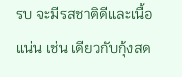รบ จะมีรสชาติดีและเนื้อแน่น เช่น เดียวกับกุ้งสด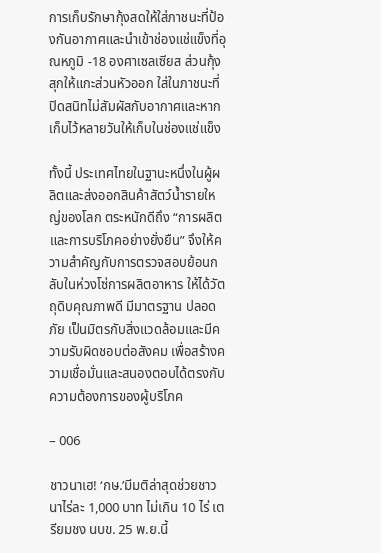การเก็บรักษากุ้งสดให้ใส่ภาชนะที่ป้องกันอากาศและนำเข้าช่องแช่แข็งที่อุณหภูมิ -18 องศาเซลเซียส ส่วนกุ้งสุกให้แกะส่วนหัวออก ใส่ในภาชนะที่ปิดสนิทไม่สัมผัสกับอากาศและหากเก็บไว้หลายวันให้เก็บในช่องแช่แข็ง

ทั้งนี้ ประเทศไทยในฐานะหนึ่งในผู้ผลิตและส่งออกสินค้าสัตว์น้ำรายใหญ่ของโลก ตระหนักดีถึง “การผลิตและการบริโภคอย่างยั่งยืน” จึงให้ความสำคัญกับการตรวจสอบย้อนกลับในห่วงโซ่การผลิตอาหาร ให้ได้วัตถุดิบคุณภาพดี มีมาตรฐาน ปลอดภัย เป็นมิตรกับสิ่งแวดล้อมและมีความรับผิดชอบต่อสังคม เพื่อสร้างความเชื่อมั่นและสนองตอบได้ตรงกับความต้องการของผู้บริโภค

– 006

ชาวนาเฮ! ‘กษ.’มีมติล่าสุดช่วยชาวนาไร่ละ 1,000 บาท ไม่เกิน 10 ไร่ เตรียมชง นบข. 25 พ.ย.นี้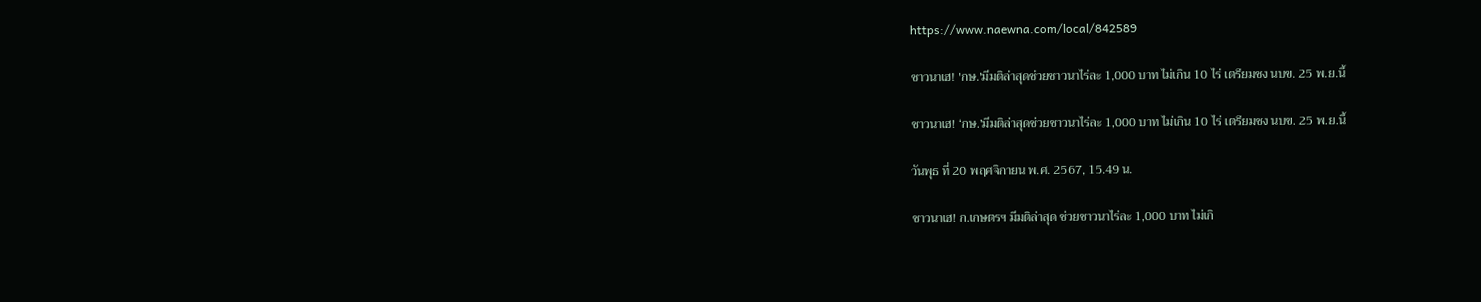https://www.naewna.com/local/842589

ชาวนาเฮ! 'กษ.'มีมติล่าสุดช่วยชาวนาไร่ละ 1,000 บาท ไม่เกิน 10 ไร่ เตรียมชง นบข. 25 พ.ย.นี้

ชาวนาเฮ! ‘กษ.’มีมติล่าสุดช่วยชาวนาไร่ละ 1,000 บาท ไม่เกิน 10 ไร่ เตรียมชง นบข. 25 พ.ย.นี้

วันพุธ ที่ 20 พฤศจิกายน พ.ศ. 2567, 15.49 น.

ชาวนาเฮ! ก.เกษตรฯ มีมติล่าสุด ช่วยชาวนาไร่ละ 1,000 บาท ไม่เกิ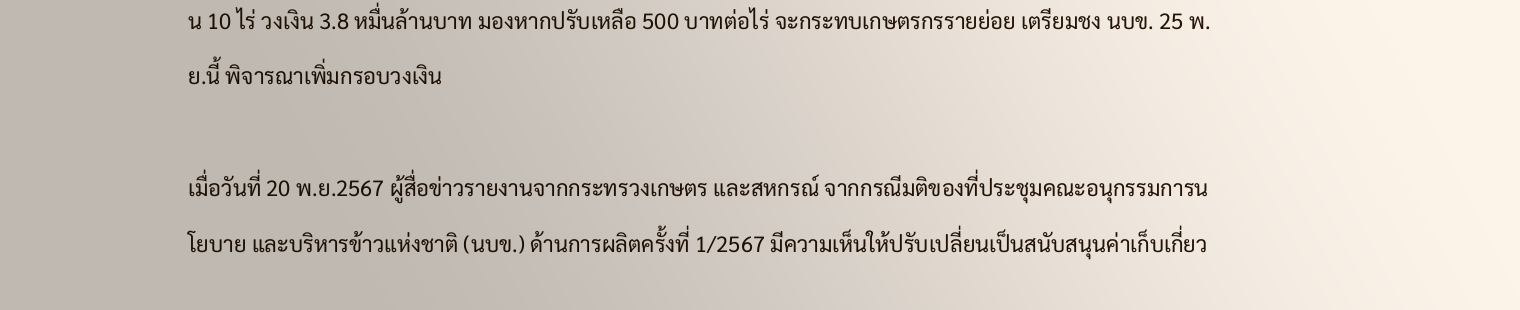น 10 ไร่ วงเงิน 3.8 หมื่นล้านบาท มองหากปรับเหลือ 500 บาทต่อไร่ จะกระทบเกษตรกรรายย่อย เตรียมชง นบข. 25 พ.ย.นี้ พิจารณาเพิ่มกรอบวงเงิน

เมื่อวันที่ 20 พ.ย.2567 ผู้สื่อข่าวรายงานจากกระทรวงเกษตร และสหกรณ์ จากกรณีมติของที่ประชุมคณะอนุกรรมการนโยบาย และบริหารข้าวแห่งชาติ (นบข.) ด้านการผลิตครั้งที่ 1/2567 มีความเห็นให้ปรับเปลี่ยนเป็นสนับสนุนค่าเก็บเกี่ยว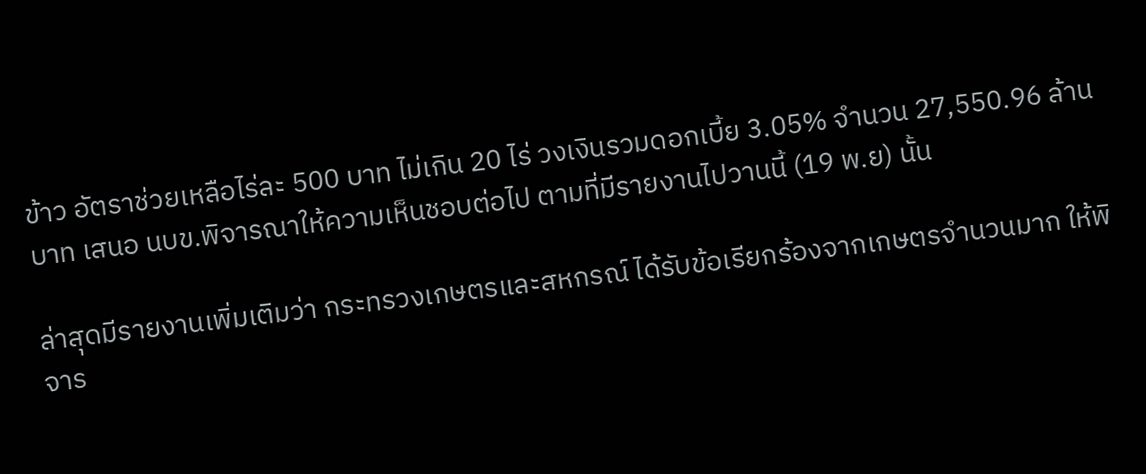ข้าว อัตราช่วยเหลือไร่ละ 500 บาท ไม่เกิน 20 ไร่ วงเงินรวมดอกเบี้ย 3.05% จำนวน 27,550.96 ล้านบาท เสนอ นบข.พิจารณาให้ความเห็นชอบต่อไป ตามที่มีรายงานไปวานนี้ (19 พ.ย) นั้น

ล่าสุดมีรายงานเพิ่มเติมว่า กระทรวงเกษตรและสหกรณ์ ได้รับข้อเรียกร้องจากเกษตรจำนวนมาก ให้พิจาร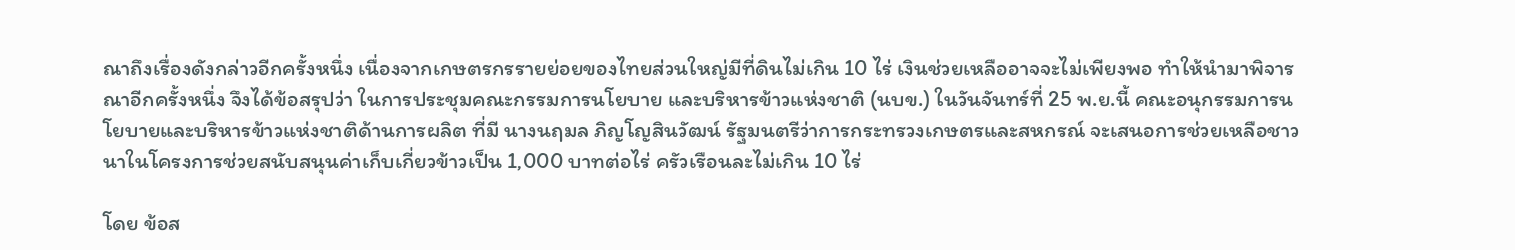ณาถึงเรื่องดังกล่าวอีกครั้งหนึ่ง เนื่องจากเกษตรกรรายย่อยของไทยส่วนใหญ่มีที่ดินไม่เกิน 10 ไร่ เงินช่วยเหลืออาจจะไม่เพียงพอ ทำให้นำมาพิจารณาอีกครั้งหนึ่ง จึงได้ข้อสรุปว่า ในการประชุมคณะกรรมการนโยบาย และบริหารข้าวแห่งชาติ (นบข.) ในวันจันทร์ที่ 25 พ.ย.นี้ คณะอนุกรรมการนโยบายและบริหารข้าวแห่งชาติด้านการผลิต ที่มี นางนฤมล ภิญโญสินวัฒน์ รัฐมนตรีว่าการกระทรวงเกษตรและสหกรณ์ จะเสนอการช่วยเหลือชาวนาในโครงการช่วยสนับสนุนค่าเก็บเกี่ยวข้าวเป็น 1,000 บาทต่อไร่ ครัวเรือนละไม่เกิน 10 ไร่

โดย ข้อส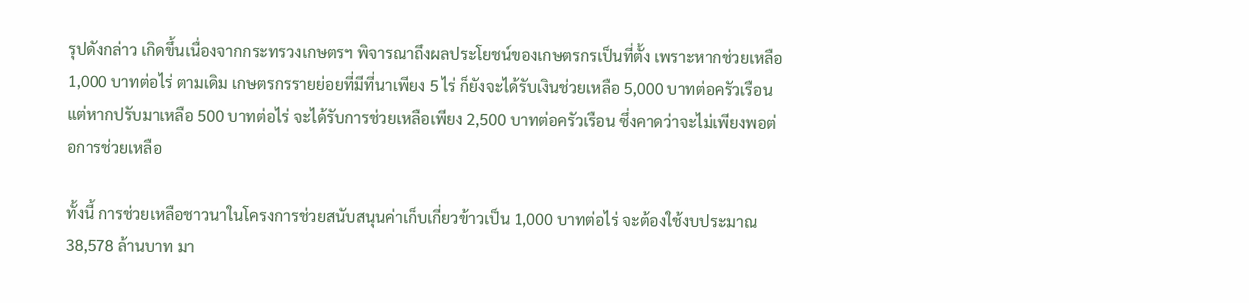รุปดังกล่าว เกิดขึ้นเนื่องจากกระทรวงเกษตรฯ พิจารณาถึงผลประโยชน์ของเกษตรกรเป็นที่ตั้ง เพราะหากช่วยเหลือ 1,000 บาทต่อไร่ ตามเดิม เกษตรกรรายย่อยที่มีที่นาเพียง 5 ไร่ ก็ยังจะได้รับเงินช่วยเหลือ 5,000 บาทต่อครัวเรือน แต่หากปรับมาเหลือ 500 บาทต่อไร่ จะได้รับการช่วยเหลือเพียง 2,500 บาทต่อครัวเรือน ซึ่งคาดว่าจะไม่เพียงพอต่อการช่วยเหลือ

ทั้งนี้ การช่วยเหลือชาวนาในโครงการช่วยสนับสนุนค่าเก็บเกี่ยวข้าวเป็น 1,000 บาทต่อไร่ จะต้องใช้งบประมาณ 38,578 ล้านบาท มา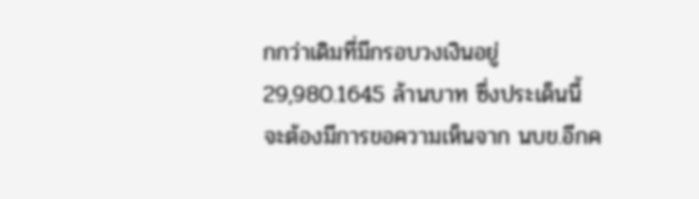กกว่าเดิมที่มีกรอบวงเงินอยู่ 29,980.1645 ล้านบาท ซึ่งประเด็นนี้ จะต้องมีการขอความเห็นจาก นบข.อีกค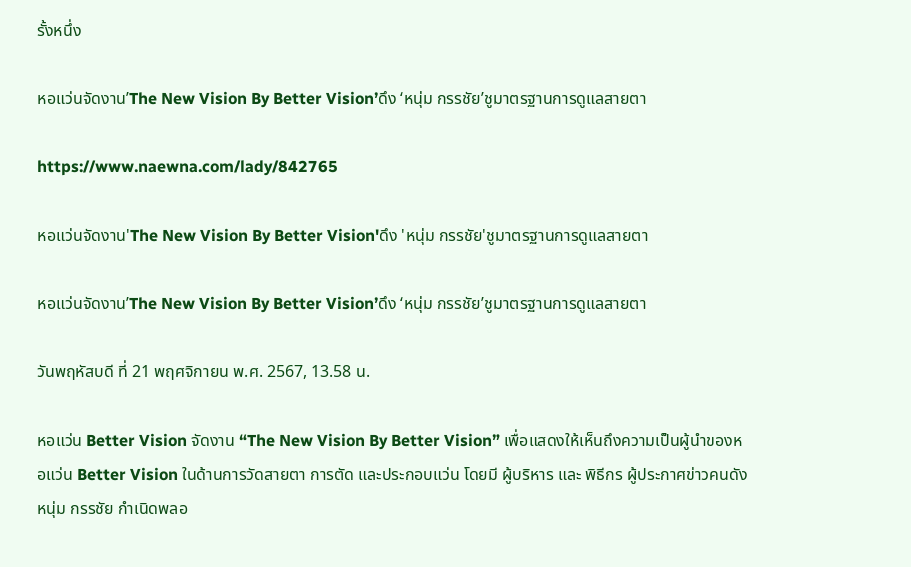รั้งหนึ่ง

หอแว่นจัดงาน’The New Vision By Better Vision’ดึง ‘หนุ่ม กรรชัย’ชูมาตรฐานการดูแลสายตา

https://www.naewna.com/lady/842765

หอแว่นจัดงาน'The New Vision By Better Vision'ดึง 'หนุ่ม กรรชัย'ชูมาตรฐานการดูแลสายตา

หอแว่นจัดงาน’The New Vision By Better Vision’ดึง ‘หนุ่ม กรรชัย’ชูมาตรฐานการดูแลสายตา

วันพฤหัสบดี ที่ 21 พฤศจิกายน พ.ศ. 2567, 13.58 น.

หอแว่น Better Vision จัดงาน “The New Vision By Better Vision” เพื่อแสดงให้เห็นถึงความเป็นผู้นำของหอแว่น Better Vision ในด้านการวัดสายตา การตัด และประกอบแว่น โดยมี ผู้บริหาร และ พิธีกร ผู้ประกาศข่าวคนดัง หนุ่ม กรรชัย กำเนิดพลอ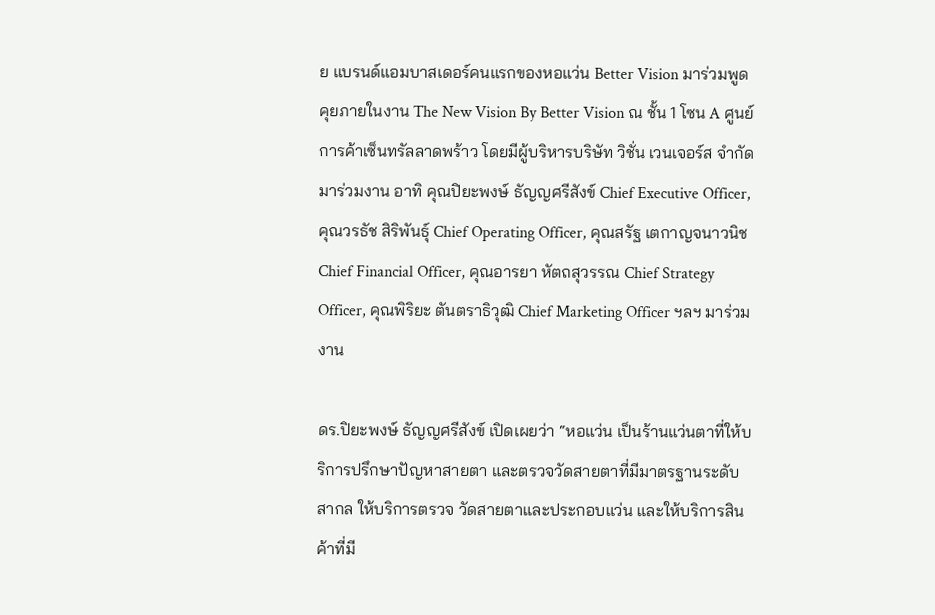ย แบรนด์แอมบาสเดอร์คนแรกของหอแว่น Better Vision มาร่วมพูดคุยภายในงาน The New Vision By Better Vision ณ ชั้น 1 โซน A ศูนย์การค้าเซ็นทรัลลาดพร้าว โดยมีผู้บริหารบริษัท วิชั่น เวนเจอร์ส จำกัด มาร่วมงาน อาทิ คุณปิยะพงษ์ ธัญญศรีสังข์ Chief Executive Officer, คุณวรธัช สิริพันธุ์ Chief Operating Officer, คุณสรัฐ เตกาญจนาวนิชChief Financial Officer, คุณอารยา หัตถสุวรรณ Chief Strategy Officer, คุณพิริยะ ตันตราธิวุฒิ Chief Marketing Officer ฯลฯ มาร่วมงาน

ดร.ปิยะพงษ์ ธัญญศรีสังข์ เปิดเผยว่า “หอแว่น เป็นร้านแว่นตาที่ให้บริการปรึกษาปัญหาสายตา และตรวจวัดสายตาที่มีมาตรฐานระดับสากล ให้บริการตรวจ วัดสายตาและประกอบแว่น และให้บริการสินค้าที่มี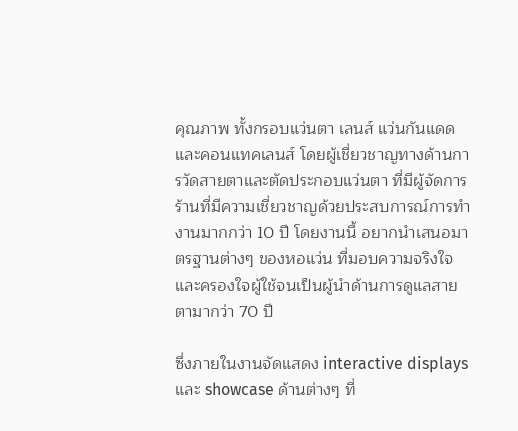คุณภาพ ทั้งกรอบแว่นตา เลนส์ แว่นกันแดด และคอนแทคเลนส์ โดยผู้เชี่ยวชาญทางด้านการวัดสายตาและตัดประกอบแว่นตา ที่มีผู้จัดการร้านที่มีความเชี่ยวชาญด้วยประสบการณ์การทำงานมากกว่า 10 ปี โดยงานนี้ อยากนำเสนอมาตรฐานต่างๆ ของหอแว่น ที่มอบความจริงใจและครองใจผู้ใช้จนเป็นผู้นำด้านการดูแลสายตามากว่า 70 ปี

ซึ่งภายในงานจัดแสดง interactive displays และ showcase ด้านต่างๆ ที่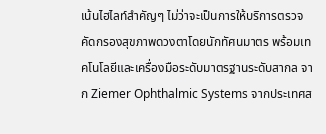เน้นไฮไลท์สำคัญๆ ไม่ว่าจะเป็นการให้บริการตรวจคัดกรองสุขภาพดวงตาโดยนักทัศนมาตร พร้อมเทคโนโลยีและเครื่องมือระดับมาตรฐานระดับสากล จาก Ziemer Ophthalmic Systems จากประเทศส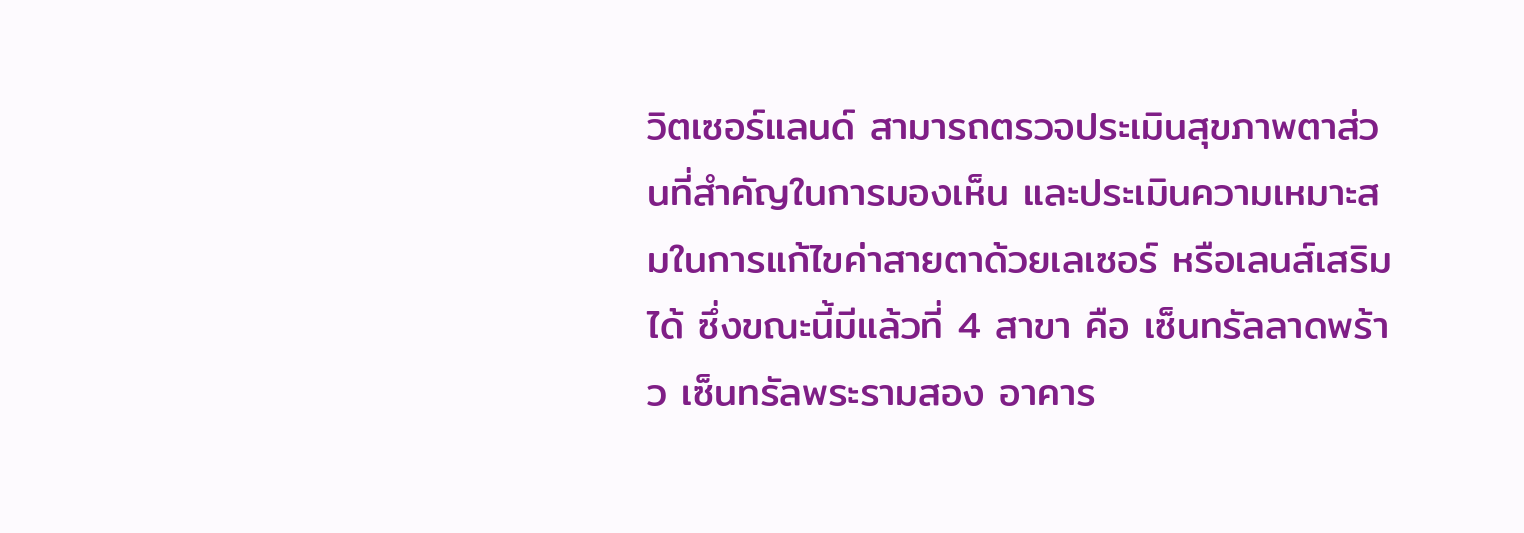วิตเซอร์แลนด์ สามารถตรวจประเมินสุขภาพตาส่วนที่สำคัญในการมองเห็น และประเมินความเหมาะสมในการแก้ไขค่าสายตาด้วยเลเซอร์ หรือเลนส์เสริมได้ ซึ่งขณะนี้มีแล้วที่ 4 สาขา คือ เซ็นทรัลลาดพร้าว เซ็นทรัลพระรามสอง อาคาร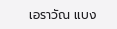เอราวัณ แบง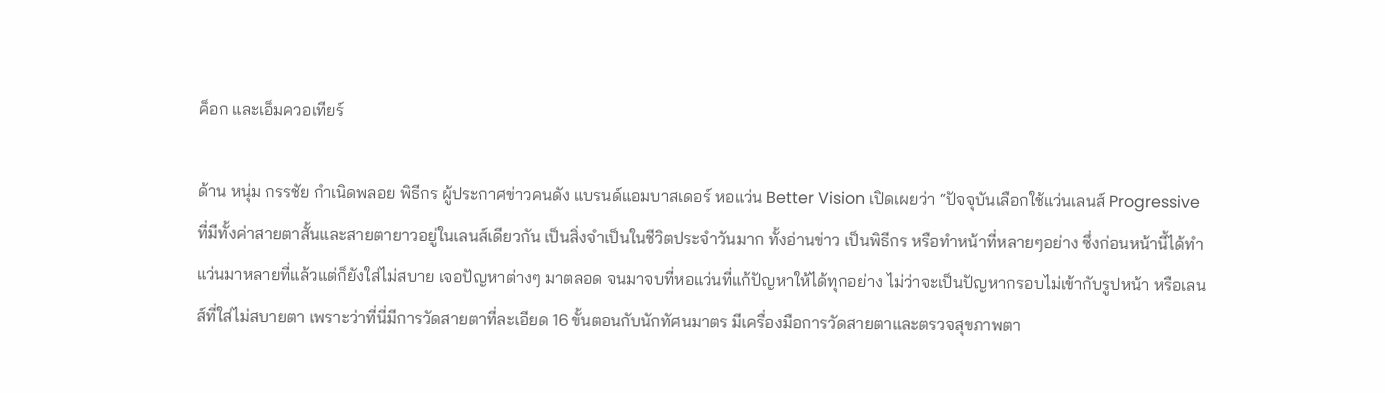ค็อก และเอ็มควอเทียร์

ด้าน หนุ่ม กรรชัย กำเนิดพลอย พิธีกร ผู้ประกาศข่าวคนดัง แบรนด์แอมบาสเดอร์ หอแว่น Better Vision เปิดเผยว่า “ปัจจุบันเลือกใช้แว่นเลนส์ Progressive ที่มีทั้งค่าสายตาสั้นและสายตายาวอยู่ในเลนส์เดียวกัน เป็นสิ่งจำเป็นในชีวิตประจำวันมาก ทั้งอ่านข่าว เป็นพิธีกร หรือทำหน้าที่หลายๆอย่าง ซึ่งก่อนหน้านี้ได้ทำแว่นมาหลายที่แล้วแต่ก็ยังใส่ไม่สบาย เจอปัญหาต่างๆ มาตลอด จนมาจบที่หอแว่นที่แก้ปัญหาให้ได้ทุกอย่าง ไม่ว่าจะเป็นปัญหากรอบไม่เข้ากับรูปหน้า หรือเลนส์ที่ใส่ไม่สบายตา เพราะว่าที่นี่มีการวัดสายตาที่ละเอียด 16 ขั้นตอนกับนักทัศนมาตร มีเครื่องมือการวัดสายตาและตรวจสุขภาพตา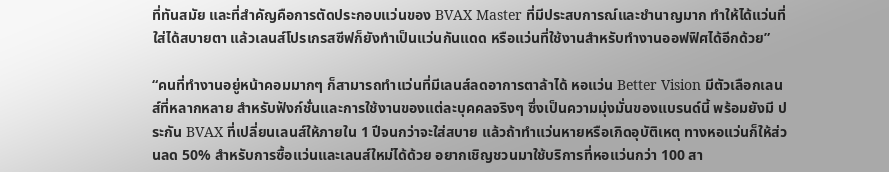ที่ทันสมัย และที่สำคัญคือการตัดประกอบแว่นของ BVAX Master ที่มีประสบการณ์และชำนาญมาก ทำให้ได้แว่นที่ใส่ได้สบายตา แล้วเลนส์โปรเกรสซีฟก็ยังทำเป็นแว่นกันแดด หรือแว่นที่ใช้งานสำหรับทำงานออฟฟิศได้อีกด้วย”

“คนที่ทำงานอยู่หน้าคอมมากๆ ก็สามารถทำแว่นที่มีเลนส์ลดอาการตาล้าได้ หอแว่น Better Vision มีตัวเลือกเลนส์ที่หลากหลาย สำหรับฟังก์ชั่นและการใช้งานของแต่ละบุคคลจริงๆ ซึ่งเป็นความมุ่งมั่นของแบรนด์นี้ พร้อมยังมี ประกัน BVAX ที่เปลี่ยนเลนส์ให้ภายใน 1 ปีจนกว่าจะใส่สบาย แล้วถ้าทำแว่นหายหรือเกิดอุบัติเหตุ ทางหอแว่นก็ให้ส่วนลด 50% สำหรับการซื้อแว่นและเลนส์ใหม่ได้ด้วย อยากเชิญชวนมาใช้บริการที่หอแว่นกว่า 100 สา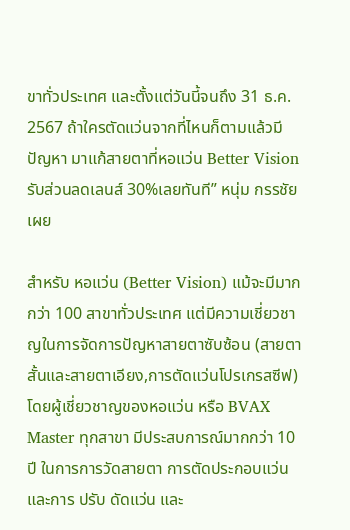ขาทั่วประเทศ และตั้งแต่วันนี้จนถึง 31 ธ.ค. 2567 ถ้าใครตัดแว่นจากที่ไหนก็ตามแล้วมีปัญหา มาแก้สายตาที่หอแว่น Better Vision รับส่วนลดเลนส์ 30%เลยทันที” หนุ่ม กรรชัย เผย

สำหรับ หอแว่น (Better Vision) แม้จะมีมากกว่า 100 สาขาทั่วประเทศ แต่มีความเชี่ยวชาญในการจัดการปัญหาสายตาซับซ้อน (สายตาสั้นและสายตาเอียง,การตัดแว่นโปรเกรสซีฟ) โดยผู้เชี่ยวชาญของหอแว่น หรือ BVAX Master ทุกสาขา มีประสบการณ์มากกว่า 10 ปี ในการการวัดสายตา การตัดประกอบแว่น และการ ปรับ ดัดแว่น และ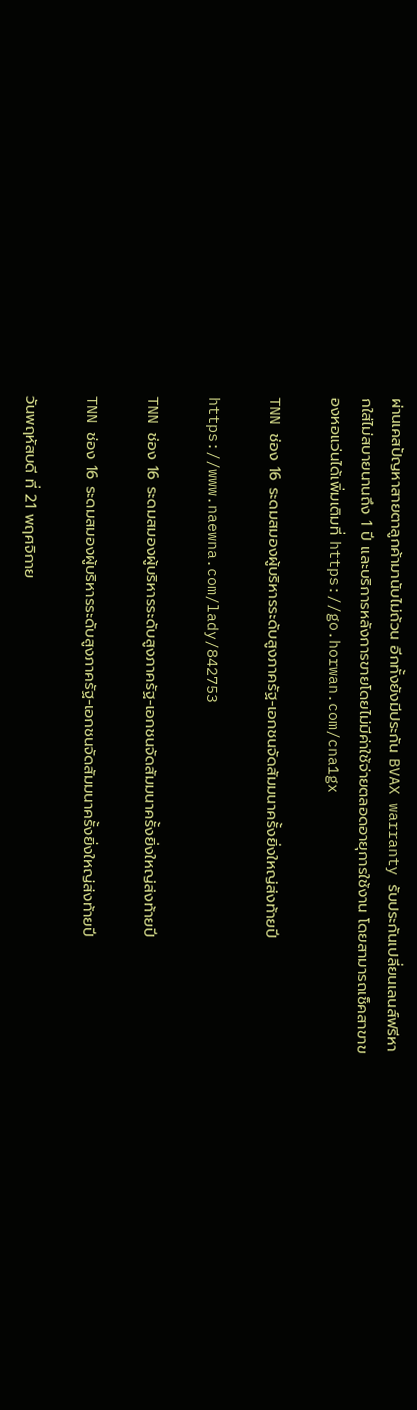ผ่านเคสปัญหาสายตาลูกค้ามานับไม่ถ้วน อีกทั้งยังมีประกัน BVAX warranty รับประกันเปลี่ยนเลนส์ฟรีหากใส่ไม่สบายนานถึง 1 ปี และบริการหลังการขายโดยไม่มีค่าใช้จ่ายตลอดอายุการใช้งาน โดยสามารถเช็คสาขาของหอแว่นได้เพิ่มเติมที่ https://go.horwan.com/cna1gx

TNN ช่อง 16 ระดมสมองผู้บริหารระดับสูงภาครัฐ-เอกชนจัดสัมมนาครั้งยิ่งใหญ่ส่งท้ายปี

https://www.naewna.com/lady/842753

TNN ช่อง 16 ระดมสมองผู้บริหารระดับสูงภาครัฐ-เอกชนจัดสัมมนาครั้งยิ่งใหญ่ส่งท้ายปี

TNN ช่อง 16 ระดมสมองผู้บริหารระดับสูงภาครัฐ-เอกชนจัดสัมมนาครั้งยิ่งใหญ่ส่งท้ายปี

วันพฤหัสบดี ที่ 21 พฤศจิกาย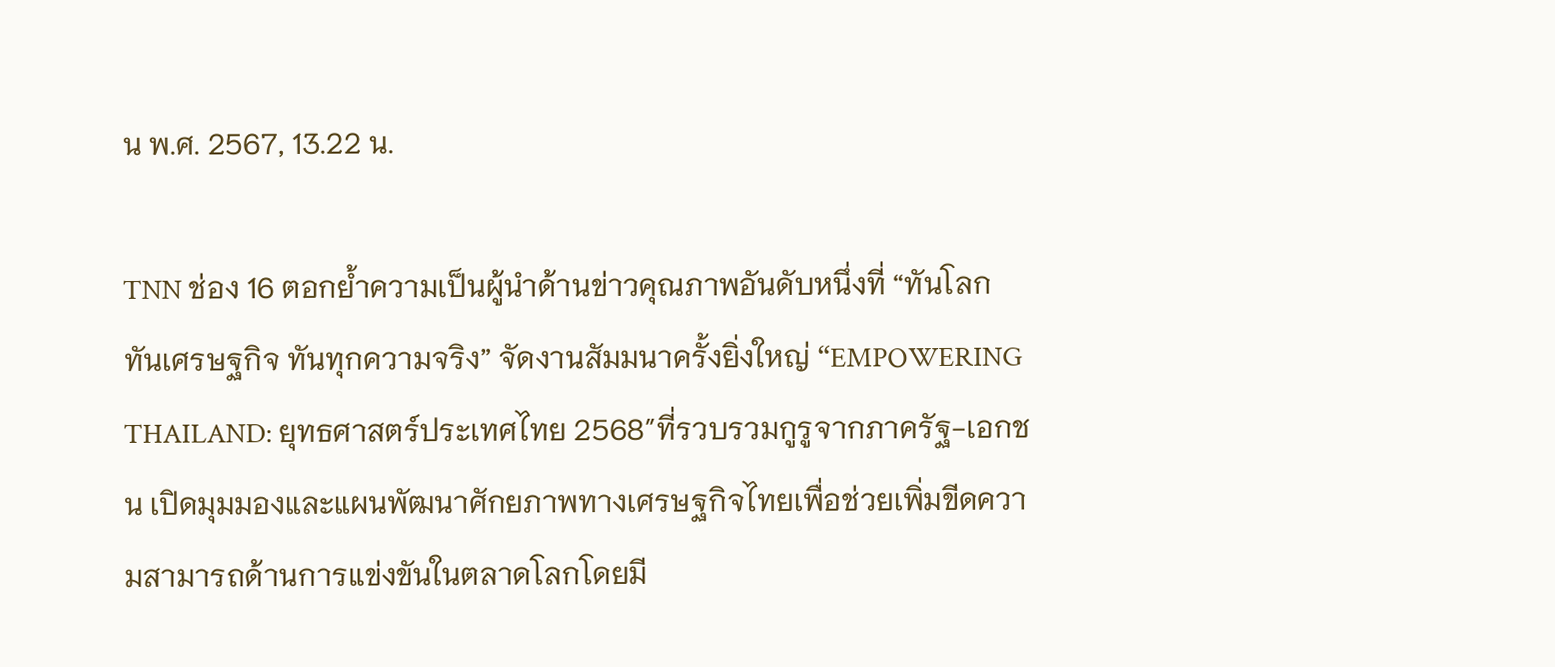น พ.ศ. 2567, 13.22 น.

TNN ช่อง 16 ตอกย้ำความเป็นผู้นำด้านข่าวคุณภาพอันดับหนึ่งที่ “ทันโลก ทันเศรษฐกิจ ทันทุกความจริง” จัดงานสัมมนาครั้งยิ่งใหญ่ “EMPOWERING THAILAND: ยุทธศาสตร์ประเทศไทย 2568″ที่รวบรวมกูรูจากภาครัฐ-เอกชน เปิดมุมมองและแผนพัฒนาศักยภาพทางเศรษฐกิจไทยเพื่อช่วยเพิ่มขีดความสามารถด้านการแข่งขันในตลาดโลกโดยมี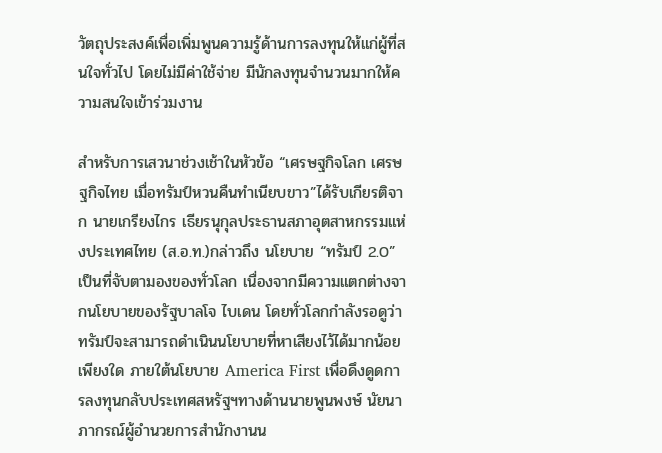วัตถุประสงค์เพื่อเพิ่มพูนความรู้ด้านการลงทุนให้แก่ผู้ที่สนใจทั่วไป โดยไม่มีค่าใช้จ่าย มีนักลงทุนจำนวนมากให้ความสนใจเข้าร่วมงาน

สำหรับการเสวนาช่วงเช้าในหัวข้อ “เศรษฐกิจโลก เศรษฐกิจไทย เมื่อทรัมป์หวนคืนทำเนียบขาว”ได้รับเกียรติจาก นายเกรียงไกร เธียรนุกุลประธานสภาอุตสาหกรรมแห่งประเทศไทย (ส.อ.ท.)กล่าวถึง นโยบาย “ทรัมป์ 2.0” เป็นที่จับตามองของทั่วโลก เนื่องจากมีความแตกต่างจากนโยบายของรัฐบาลโจ ไบเดน โดยทั่วโลกกำลังรอดูว่าทรัมป์จะสามารถดำเนินนโยบายที่หาเสียงไว้ได้มากน้อยเพียงใด ภายใต้นโยบาย America First เพื่อดึงดูดการลงทุนกลับประเทศสหรัฐฯทางด้านนายพูนพงษ์ นัยนาภากรณ์ผู้อำนวยการสำนักงานน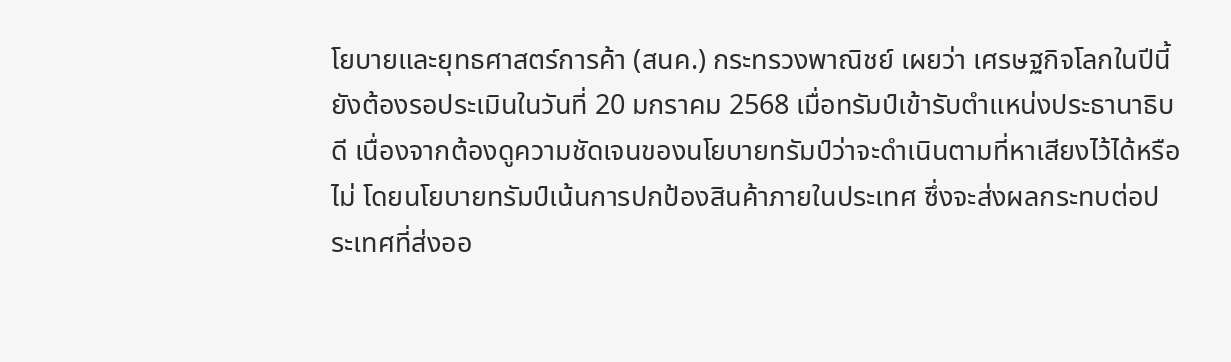โยบายและยุทธศาสตร์การค้า (สนค.) กระทรวงพาณิชย์ เผยว่า เศรษฐกิจโลกในปีนี้ยังต้องรอประเมินในวันที่ 20 มกราคม 2568 เมื่อทรัมป์เข้ารับตำแหน่งประธานาธิบดี เนื่องจากต้องดูความชัดเจนของนโยบายทรัมป์ว่าจะดำเนินตามที่หาเสียงไว้ได้หรือไม่ โดยนโยบายทรัมป์เน้นการปกป้องสินค้าภายในประเทศ ซึ่งจะส่งผลกระทบต่อประเทศที่ส่งออ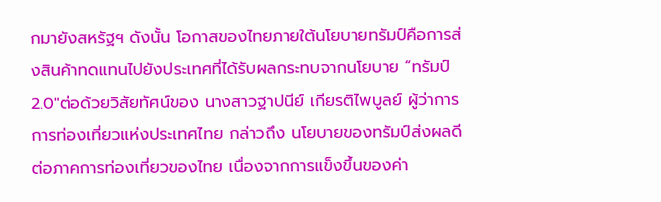กมายังสหรัฐฯ ดังนั้น โอกาสของไทยภายใต้นโยบายทรัมป์คือการส่งสินค้าทดแทนไปยังประเทศที่ได้รับผลกระทบจากนโยบาย “ทรัมป์ 2.0″ต่อด้วยวิสัยทัศน์ของ นางสาวฐาปนีย์ เกียรติไพบูลย์ ผู้ว่าการการท่องเที่ยวแห่งประเทศไทย กล่าวถึง นโยบายของทรัมป์ส่งผลดีต่อภาคการท่องเที่ยวของไทย เนื่องจากการแข็งขึ้นของค่า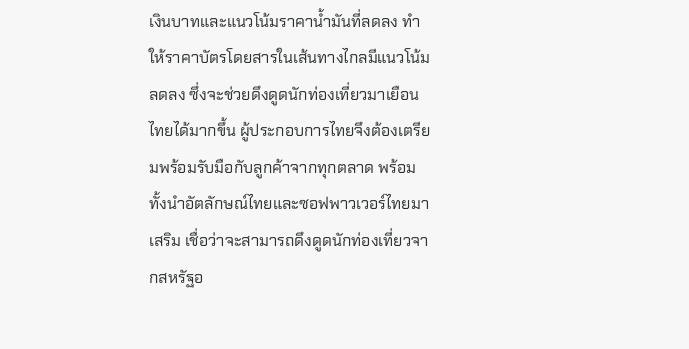เงินบาทและแนวโน้มราคาน้ำมันที่ลดลง ทำให้ราคาบัตรโดยสารในเส้นทางไกลมีแนวโน้มลดลง ซึ่งจะช่วยดึงดูดนักท่องเที่ยวมาเยือนไทยได้มากขึ้น ผู้ประกอบการไทยจึงต้องเตรียมพร้อมรับมือกับลูกค้าจากทุกตลาด พร้อมทั้งนำอัตลักษณ์ไทยและซอฟพาวเวอร์ไทยมาเสริม เชื่อว่าจะสามารถดึงดูดนักท่องเที่ยวจากสหรัฐอ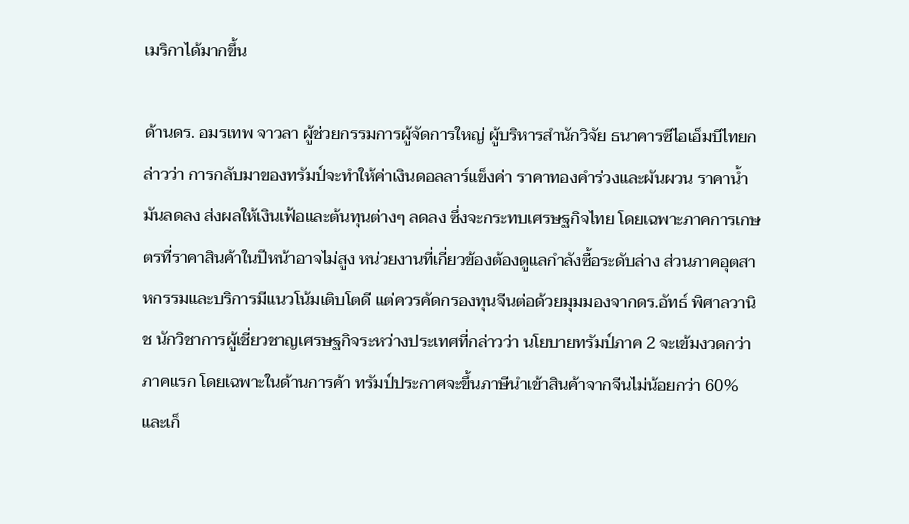เมริกาได้มากขึ้น

ด้านดร. อมรเทพ จาวลา ผู้ช่วยกรรมการผู้จัดการใหญ่ ผู้บริหารสำนักวิจัย ธนาคารซีไอเอ็มบีไทยกล่าวว่า การกลับมาของทรัมป์จะทำให้ค่าเงินดอลลาร์แข็งค่า ราคาทองคำร่วงและผันผวน ราคาน้ำมันลดลง ส่งผลให้เงินเฟ้อและต้นทุนต่างๆ ลดลง ซึ่งจะกระทบเศรษฐกิจไทย โดยเฉพาะภาคการเกษตรที่ราคาสินค้าในปีหน้าอาจไม่สูง หน่วยงานที่เกี่ยวข้องต้องดูแลกำลังซื้อระดับล่าง ส่วนภาคอุตสาหกรรมและบริการมีแนวโน้มเติบโตดี แต่ควรคัดกรองทุนจีนต่อด้วยมุมมองจากดร.อัทธ์ พิศาลวานิช นักวิชาการผู้เชี่ยวชาญเศรษฐกิจระหว่างประเทศที่กล่าวว่า นโยบายทรัมป์ภาค 2 จะเข้มงวดกว่าภาคแรก โดยเฉพาะในด้านการค้า ทรัมป์ประกาศจะขึ้นภาษีนำเข้าสินค้าจากจีนไม่น้อยกว่า 60% และเก็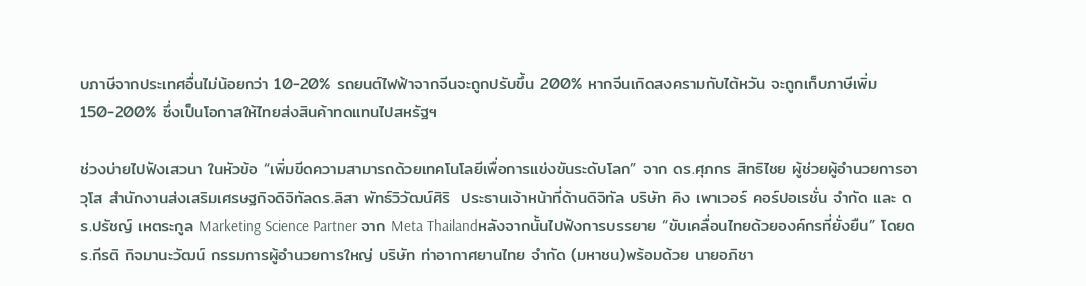บภาษีจากประเทศอื่นไม่น้อยกว่า 10-20% รถยนต์ไฟฟ้าจากจีนจะถูกปรับขึ้น 200% หากจีนเกิดสงครามกับไต้หวัน จะถูกเก็บภาษีเพิ่ม 150-200% ซึ่งเป็นโอกาสให้ไทยส่งสินค้าทดแทนไปสหรัฐฯ

ช่วงบ่ายไปฟังเสวนา ในหัวข้อ “เพิ่มขีดความสามารถด้วยเทคโนโลยีเพื่อการแข่งขันระดับโลก” จาก ดร.ศุภกร สิทธิไชย ผู้ช่วยผู้อำนวยการอาวุโส สำนักงานส่งเสริมเศรษฐกิจดิจิทัลดร.ลิสา พัทธ์วิวัฒน์ศิริ  ประธานเจ้าหน้าที่ด้านดิจิทัล บริษัท คิง เพาเวอร์ คอร์ปอเรชั่น จำกัด และ ดร.ปรัชญ์ เหตระกูล Marketing Science Partner จาก Meta Thailandหลังจากนั้นไปฟังการบรรยาย “ขับเคลื่อนไทยด้วยองค์กรที่ยั่งยืน” โดยดร.กีรติ กิจมานะวัฒน์ กรรมการผู้อำนวยการใหญ่ บริษัท ท่าอากาศยานไทย จำกัด (มหาชน)พร้อมด้วย นายอภิชา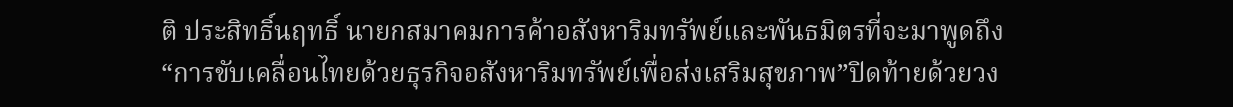ติ ประสิทธิ์นฤทธิ์ นายกสมาคมการค้าอสังหาริมทรัพย์และพันธมิตรที่จะมาพูดถึง“การขับเคลื่อนไทยด้วยธุรกิจอสังหาริมทรัพย์เพื่อส่งเสริมสุขภาพ”ปิดท้ายด้วยวง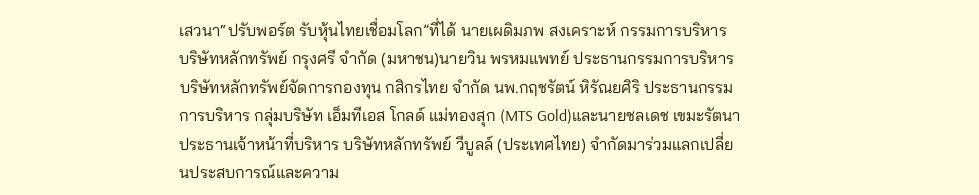เสวนา“ปรับพอร์ต รับหุ้นไทยเชื่อมโลก”ที่ได้ นายเผดิมภพ สงเคราะห์ กรรมการบริหาร บริษัทหลักทรัพย์ กรุงศรี จำกัด (มหาชน)นายวิน พรหมแพทย์ ประธานกรรมการบริหารบริษัทหลักทรัพย์จัดการกองทุน กสิกรไทย จำกัด นพ.กฤชรัตน์ หิรัณยศิริ ประธานกรรมการบริหาร กลุ่มบริษัท เอ็มทีเอส โกลด์ แม่ทองสุก (MTS Gold)และนายชลเดช เขมะรัตนา ประธานเจ้าหน้าที่บริหาร บริษัทหลักทรัพย์ วีบูลล์ (ประเทศไทย) จำกัดมาร่วมแลกเปลี่ยนประสบการณ์และความ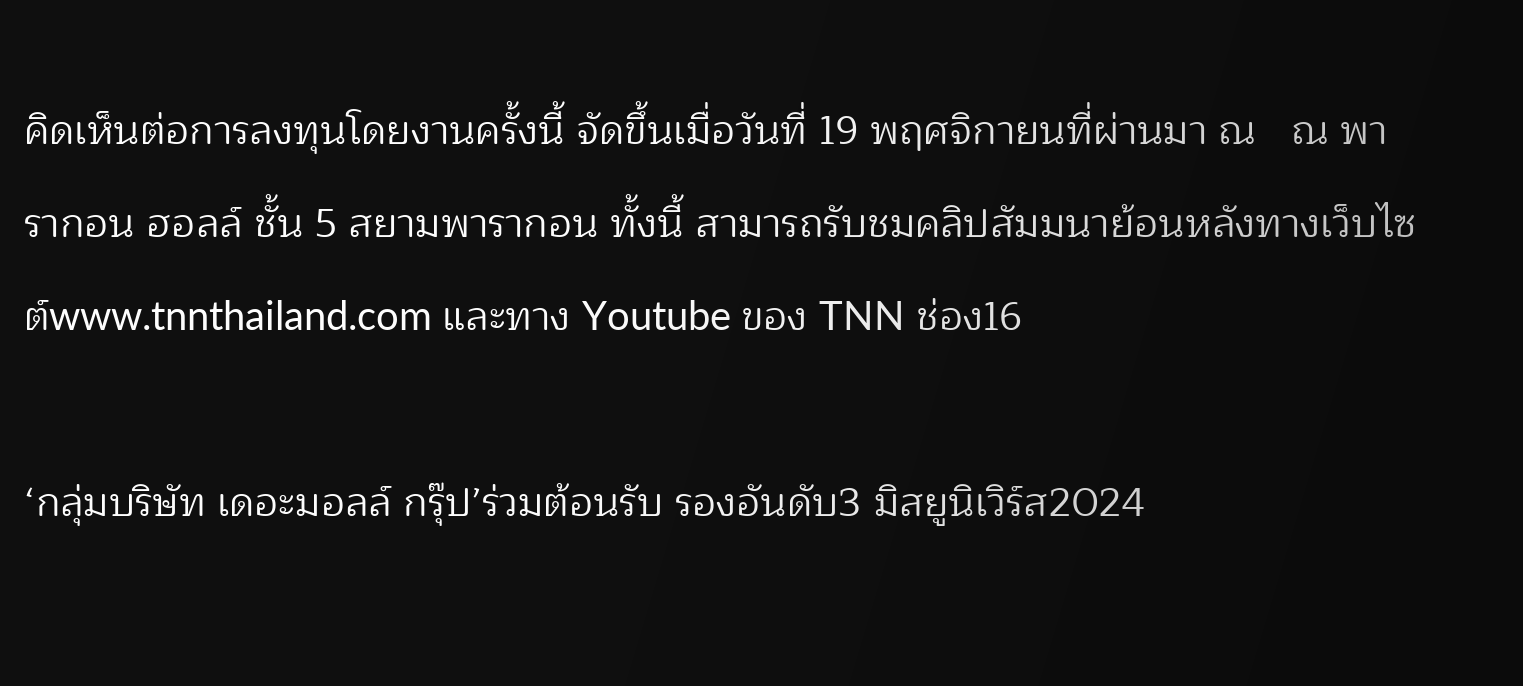คิดเห็นต่อการลงทุนโดยงานครั้งนี้ จัดขึ้นเมื่อวันที่ 19 พฤศจิกายนที่ผ่านมา ณ   ณ พารากอน ฮอลล์ ชั้น 5 สยามพารากอน ทั้งนี้ สามารถรับชมคลิปสัมมนาย้อนหลังทางเว็บไซต์www.tnnthailand.com และทาง Youtube ของ TNN ช่อง16

‘กลุ่มบริษัท เดอะมอลล์ กรุ๊ป’ร่วมต้อนรับ รองอันดับ3 มิสยูนิเวิร์ส2024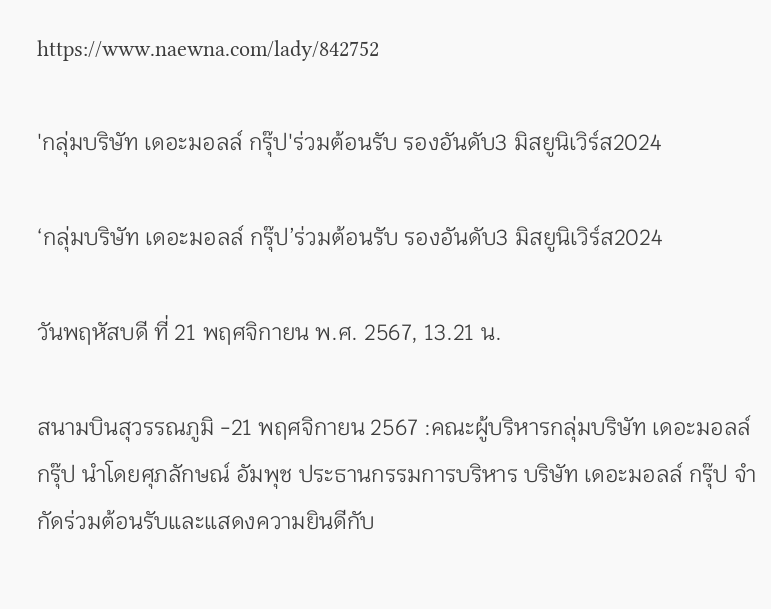https://www.naewna.com/lady/842752

'กลุ่มบริษัท เดอะมอลล์ กรุ๊ป'ร่วมต้อนรับ รองอันดับ3 มิสยูนิเวิร์ส2024

‘กลุ่มบริษัท เดอะมอลล์ กรุ๊ป’ร่วมต้อนรับ รองอันดับ3 มิสยูนิเวิร์ส2024

วันพฤหัสบดี ที่ 21 พฤศจิกายน พ.ศ. 2567, 13.21 น.

สนามบินสุวรรณภูมิ -21 พฤศจิกายน 2567 :คณะผู้บริหารกลุ่มบริษัท เดอะมอลล์ กรุ๊ป นำโดยศุภลักษณ์ อัมพุช ประธานกรรมการบริหาร บริษัท เดอะมอลล์ กรุ๊ป จำกัดร่วมต้อนรับและแสดงความยินดีกับ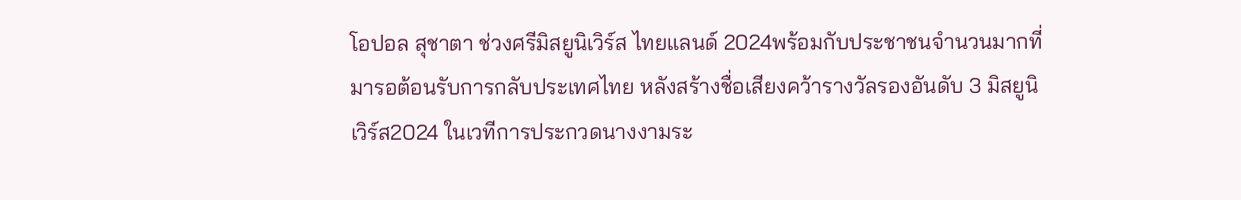โอปอล สุชาตา ช่วงศรีมิสยูนิเวิร์ส ไทยแลนด์ 2024พร้อมกับประชาชนจำนวนมากที่มารอต้อนรับการกลับประเทศไทย หลังสร้างชื่อเสียงคว้ารางวัลรองอันดับ 3 มิสยูนิเวิร์ส2024 ในเวทีการประกวดนางงามระ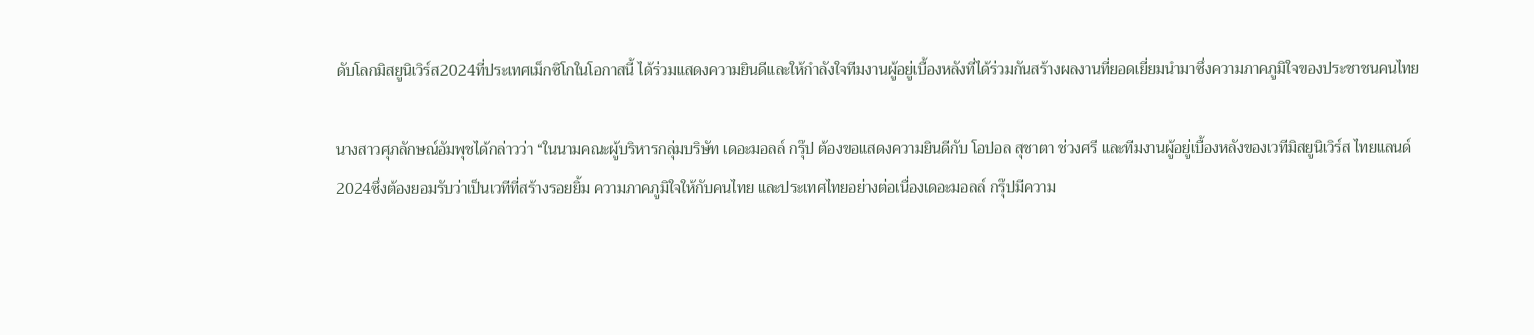ดับโลกมิสยูนิเวิร์ส2024ที่ประเทศเม็กซิโกในโอกาสนี้ ได้ร่วมแสดงความยินดีและให้กำลังใจทีมงานผู้อยู่เบื้องหลังที่ได้ร่วมกันสร้างผลงานที่ยอดเยี่ยมนำมาซึ่งความภาคภูมิใจของประชาชนคนไทย

นางสาวศุภลักษณ์อัมพุชได้กล่าวว่า “ในนามคณะผู้บริหารกลุ่มบริษัท เดอะมอลล์ กรุ๊ป ต้องขอแสดงความยินดีกับ โอปอล สุชาตา ช่วงศรี และทีมงานผู้อยู่เบื้องหลังของเวทีมิสยูนิเวิร์ส ไทยแลนด์ 2024ซึ่งต้องยอมรับว่าเป็นเวทีที่สร้างรอยยิ้ม ความภาคภูมิใจให้กับคนไทย และประเทศไทยอย่างต่อเนื่องเดอะมอลล์ กรุ๊ปมีความ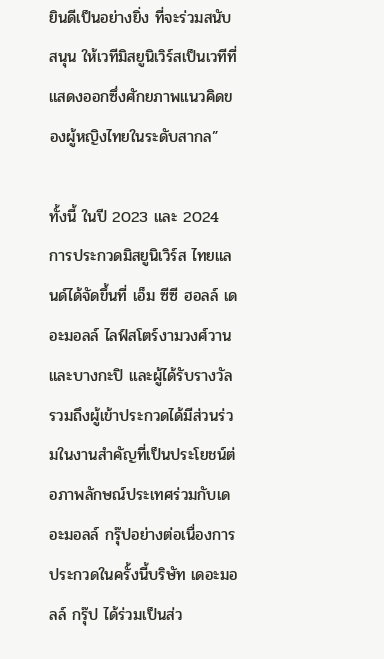ยินดีเป็นอย่างยิ่ง ที่จะร่วมสนับสนุน ให้เวทีมิสยูนิเวิร์สเป็นเวทีที่แสดงออกซึ่งศักยภาพแนวคิดของผู้หญิงไทยในระดับสากล”

ทั้งนี้ ในปี 2023 และ 2024 การประกวดมิสยูนิเวิร์ส ไทยแลนด์ได้จัดขึ้นที่ เอ็ม ซีซี ฮอลล์ เดอะมอลล์ ไลฟ์สโตร์งามวงศ์วาน และบางกะปิ และผู้ได้รับรางวัล รวมถึงผู้เข้าประกวดได้มีส่วนร่วมในงานสำคัญที่เป็นประโยชน์ต่อภาพลักษณ์ประเทศร่วมกับเดอะมอลล์ กรุ๊ปอย่างต่อเนื่องการประกวดในครั้งนี้บริษัท เดอะมอลล์ กรุ๊ป ได้ร่วมเป็นส่ว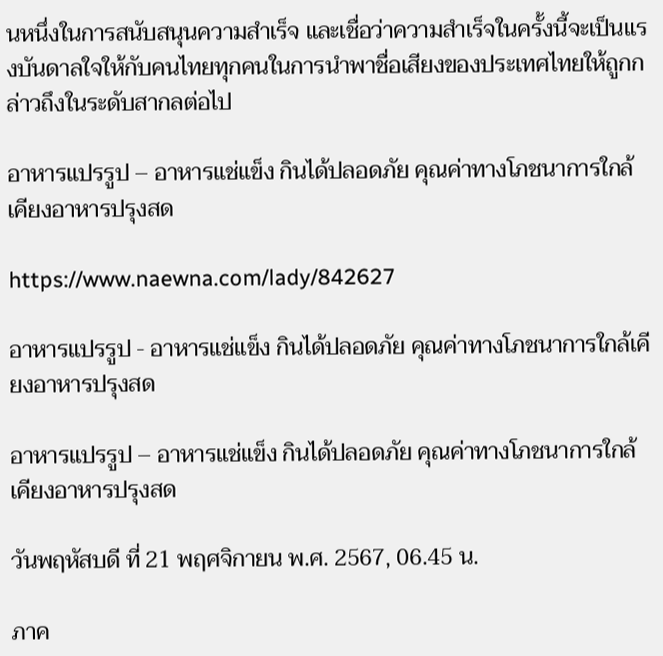นหนึ่งในการสนับสนุนความสำเร็จ และเชื่อว่าความสำเร็จในครั้งนี้จะเป็นแรงบันดาลใจให้กับคนไทยทุกคนในการนำพาชื่อเสียงของประเทศไทยให้ถูกกล่าวถึงในระดับสากลต่อไป

อาหารแปรรูป – อาหารแช่แข็ง กินได้ปลอดภัย คุณค่าทางโภชนาการใกล้เคียงอาหารปรุงสด

https://www.naewna.com/lady/842627

อาหารแปรรูป - อาหารแช่แข็ง กินได้ปลอดภัย คุณค่าทางโภชนาการใกล้เคียงอาหารปรุงสด

อาหารแปรรูป – อาหารแช่แข็ง กินได้ปลอดภัย คุณค่าทางโภชนาการใกล้เคียงอาหารปรุงสด

วันพฤหัสบดี ที่ 21 พฤศจิกายน พ.ศ. 2567, 06.45 น.

ภาค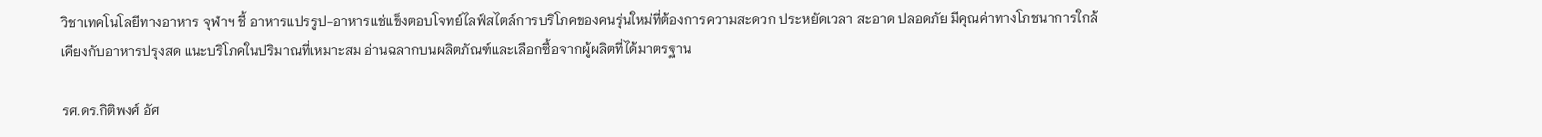วิชาเทคโนโลยีทางอาหาร จุฬาฯ ชี้ อาหารแปรรูป-อาหารแช่แข็งตอบโจทย์ไลฟ์สไตล์การบริโภคของคนรุ่นใหม่ที่ต้องการความสะดวก ประหยัดเวลา สะอาด ปลอดภัย มีคุณค่าทางโภชนาการใกล้เคียงกับอาหารปรุงสด แนะบริโภคในปริมาณที่เหมาะสม อ่านฉลากบนผลิตภัณฑ์และเลือกซื้อจากผู้ผลิตที่ได้มาตรฐาน

รศ.ดร.กิติพงศ์ อัศ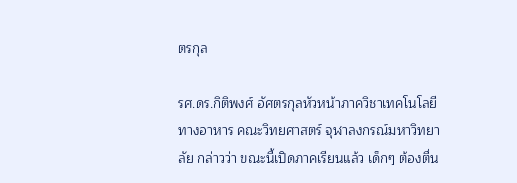ตรกุล

รศ.ดร.กิติพงศ์ อัศตรกุลหัวหน้าภาควิชาเทคโนโลยีทางอาหาร คณะวิทยศาสตร์ จุฬาลงกรณ์มหาวิทยาลัย กล่าวว่า ขณะนี้เปิดภาคเรียนแล้ว เด็กๆ ต้องตื่น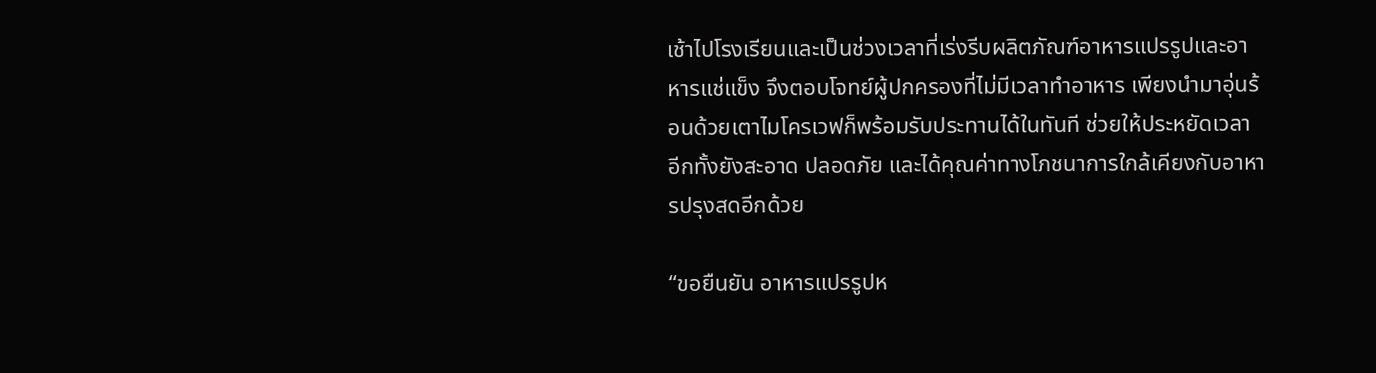เช้าไปโรงเรียนและเป็นช่วงเวลาที่เร่งรีบผลิตภัณฑ์อาหารแปรรูปและอาหารแช่แข็ง จึงตอบโจทย์ผู้ปกครองที่ไม่มีเวลาทำอาหาร เพียงนำมาอุ่นร้อนด้วยเตาไมโครเวฟก็พร้อมรับประทานได้ในทันที ช่วยให้ประหยัดเวลา อีกทั้งยังสะอาด ปลอดภัย และได้คุณค่าทางโภชนาการใกล้เคียงกับอาหารปรุงสดอีกด้วย

“ขอยืนยัน อาหารแปรรูปห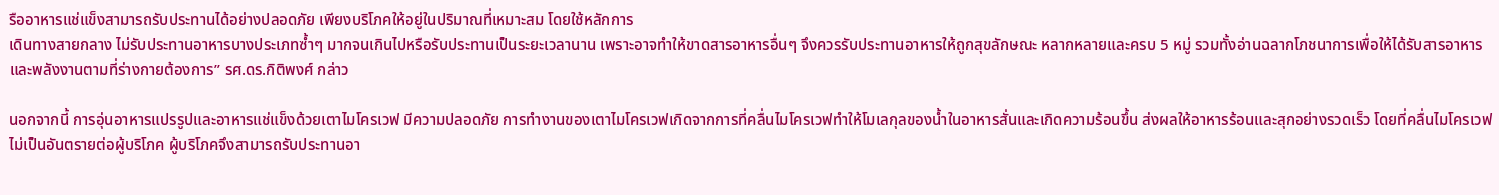รืออาหารแช่แข็งสามารถรับประทานได้อย่างปลอดภัย เพียงบริโภคให้อยู่ในปริมาณที่เหมาะสม โดยใช้หลักการ
เดินทางสายกลาง ไม่รับประทานอาหารบางประเภทซ้ำๆ มากจนเกินไปหรือรับประทานเป็นระยะเวลานาน เพราะอาจทำให้ขาดสารอาหารอื่นๆ จึงควรรับประทานอาหารให้ถูกสุขลักษณะ หลากหลายและครบ 5 หมู่ รวมทั้งอ่านฉลากโภชนาการเพื่อให้ได้รับสารอาหารและพลังงานตามที่ร่างกายต้องการ” รศ.ดร.กิติพงศ์ กล่าว

นอกจากนี้ การอุ่นอาหารแปรรูปและอาหารแช่แข็งด้วยเตาไมโครเวฟ มีความปลอดภัย การทำงานของเตาไมโครเวฟเกิดจากการที่คลื่นไมโครเวฟทำให้โมเลกุลของน้ำในอาหารสั่นและเกิดความร้อนขึ้น ส่งผลให้อาหารร้อนและสุกอย่างรวดเร็ว โดยที่คลื่นไมโครเวฟไม่เป็นอันตรายต่อผู้บริโภค ผู้บริโภคจึงสามารถรับประทานอา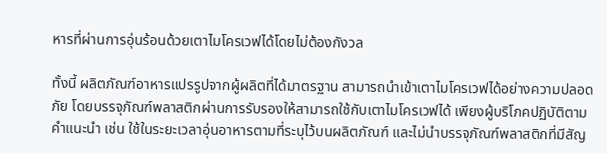หารที่ผ่านการอุ่นร้อนด้วยเตาไมโครเวฟได้โดยไม่ต้องกังวล

ทั้งนี้ ผลิตภัณฑ์อาหารแปรรูปจากผู้ผลิตที่ได้มาตรฐาน สามารถนำเข้าเตาไมโครเวฟได้อย่างความปลอดภัย โดยบรรจุภัณฑ์พลาสติกผ่านการรับรองให้สามารถใช้กับเตาไมโครเวฟได้ เพียงผู้บริโภคปฏิบัติตามคำแนะนำ เช่น ใช้ในระยะเวลาอุ่นอาหารตามที่ระบุไว้บนผลิตภัณฑ์ และไม่นำบรรจุภัณฑ์พลาสติกที่มีสัญ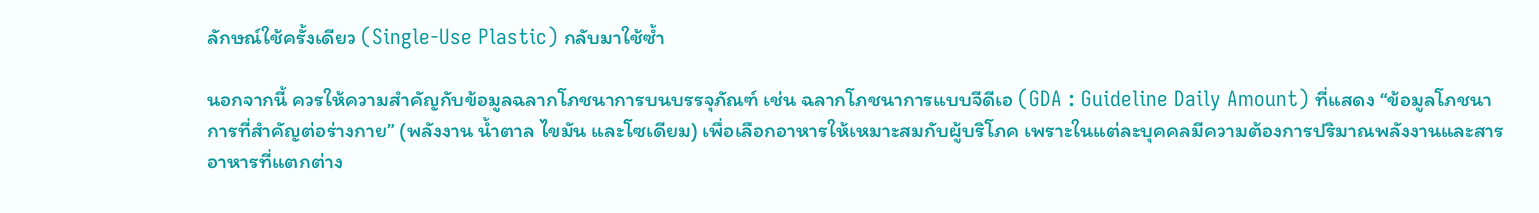ลักษณ์ใช้ครั้งเดียว (Single-Use Plastic) กลับมาใช้ซ้ำ

นอกจากนี้ ควรให้ความสำคัญกับข้อมูลฉลากโภชนาการบนบรรจุภัณฑ์ เช่น ฉลากโภชนาการแบบจีดีเอ (GDA : Guideline Daily Amount) ที่แสดง “ข้อมูลโภชนาการที่สำคัญต่อร่างกาย” (พลังงาน น้ำตาล ไขมัน และโซเดียม) เพื่อเลือกอาหารให้เหมาะสมกับผู้บริโภค เพราะในแต่ละบุคคลมีความต้องการปริมาณพลังงานและสารอาหารที่แตกต่าง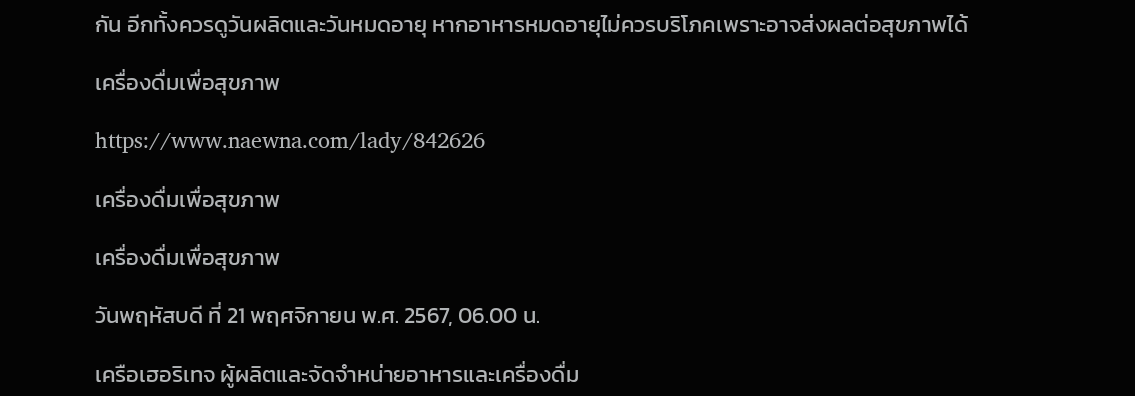กัน อีกทั้งควรดูวันผลิตและวันหมดอายุ หากอาหารหมดอายุไม่ควรบริโภคเพราะอาจส่งผลต่อสุขภาพได้

เครื่องดื่มเพื่อสุขภาพ

https://www.naewna.com/lady/842626

เครื่องดื่มเพื่อสุขภาพ

เครื่องดื่มเพื่อสุขภาพ

วันพฤหัสบดี ที่ 21 พฤศจิกายน พ.ศ. 2567, 06.00 น.

เครือเฮอริเทจ ผู้ผลิตและจัดจำหน่ายอาหารและเครื่องดื่ม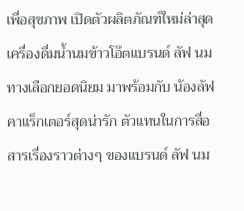เพื่อสุขภาพ เปิดตัวผลิตภัณฑ์ใหม่ล่าสุด เครื่องดื่มน้ำนมข้าวโอ๊ตแบรนด์ ลัฟ นมทางเลือกยอดนิยม มาพร้อมกับ น้องลัฟคาแร็กเตอร์สุดน่ารัก ตัวแทนในการสื่อสารเรื่องราวต่างๆ ของแบรนด์ ลัฟ นม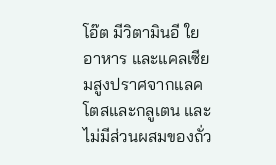โอ๊ต มีวิตามินอี ใยอาหาร และแคลเซียมสูงปราศจากแลคโตสและกลูเตน และไม่มีส่วนผสมของถั่ว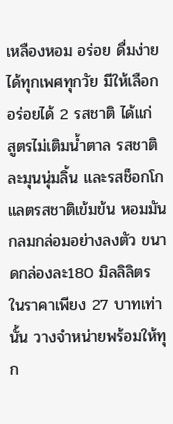เหลืองหอม อร่อย ดื่มง่ายได้ทุกเพศทุกวัย มีให้เลือกอร่อยได้ 2 รสชาติ ได้แก่ สูตรไม่เติมน้ำตาล รสชาติละมุนนุ่มลิ้น และรสช็อกโกแลตรสชาติเข้มข้น หอมมันกลมกล่อมอย่างลงตัว ขนาดกล่องละ180 มิลลิลิตร ในราคาเพียง 27 บาทเท่านั้น วางจำหน่ายพร้อมให้ทุก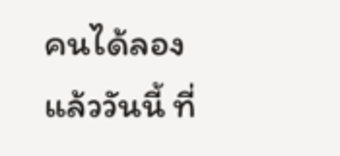คนได้ลองแล้ววันนี้ ที่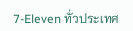7-Eleven ทั่วประเทศ